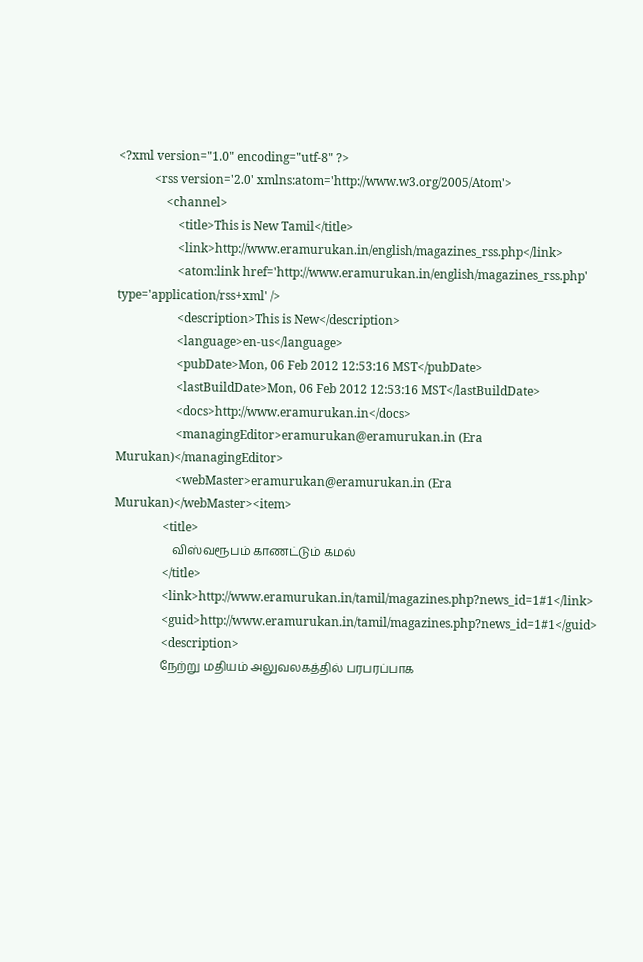<?xml version="1.0" encoding="utf-8" ?>
            <rss version='2.0' xmlns:atom='http://www.w3.org/2005/Atom'>
                <channel>
                    <title>This is New Tamil</title>
                    <link>http://www.eramurukan.in/english/magazines_rss.php</link>
                    <atom:link href='http://www.eramurukan.in/english/magazines_rss.php' type='application/rss+xml' />
                    <description>This is New</description>
                    <language>en-us</language>
                    <pubDate>Mon, 06 Feb 2012 12:53:16 MST</pubDate>
                    <lastBuildDate>Mon, 06 Feb 2012 12:53:16 MST</lastBuildDate>
                    <docs>http://www.eramurukan.in</docs>
                    <managingEditor>eramurukan@eramurukan.in (Era Murukan)</managingEditor>
                    <webMaster>eramurukan@eramurukan.in (Era Murukan)</webMaster><item>
                <title>
                    விஸ்வரூபம் காணட்டும் கமல்
                </title>
                <link>http://www.eramurukan.in/tamil/magazines.php?news_id=1#1</link>
                <guid>http://www.eramurukan.in/tamil/magazines.php?news_id=1#1</guid>
                <description>
                நேற்று மதியம் அலுவலகத்தில் பரபரப்பாக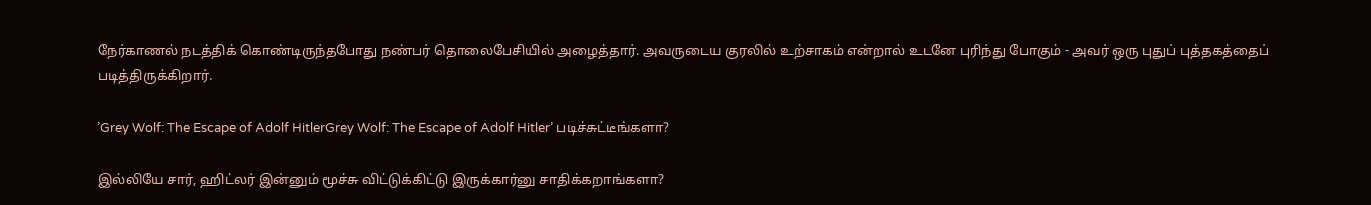நேர்காணல் நடத்திக் கொண்டிருந்தபோது நண்பர் தொலைபேசியில் அழைத்தார். அவருடைய குரலில் உற்சாகம் என்றால் உடனே புரிந்து போகும் - அவர் ஒரு புதுப் புத்தகத்தைப் படித்திருக்கிறார்.

’Grey Wolf: The Escape of Adolf HitlerGrey Wolf: The Escape of Adolf Hitler’ படிச்சுட்டீங்களா?

இல்லியே சார், ஹிட்லர் இன்னும் மூச்சு விட்டுக்கிட்டு இருக்கார்னு சாதிக்கறாங்களா?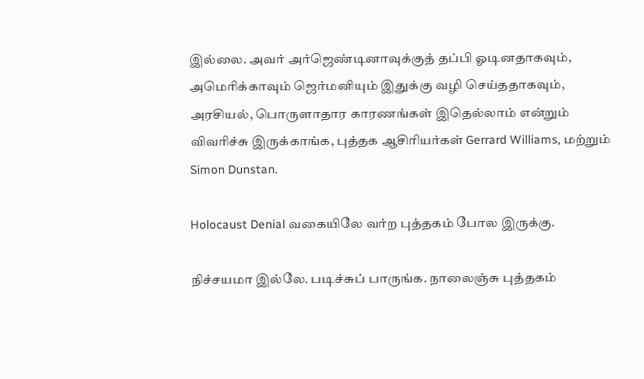இல்லை. அவர் அர்ஜெண்டினாவுக்குத் தப்பி ஓடினதாகவும், அமெரிக்காவும் ஜெர்மனியும் இதுக்கு வழி செய்ததாகவும், அரசியல், பொருளாதார காரணங்கள் இதெல்லாம் என்றும் விவரிச்சு இருக்காங்க, புத்தக ஆசிரியர்கள் Gerrard Williams, மற்றும் Simon Dunstan.

Holocaust Denial வகையிலே வர்ற புத்தகம் போல இருக்கு.

நிச்சயமா இல்லே. படிச்சுப் பாருங்க. நாலைஞ்சு புத்தகம்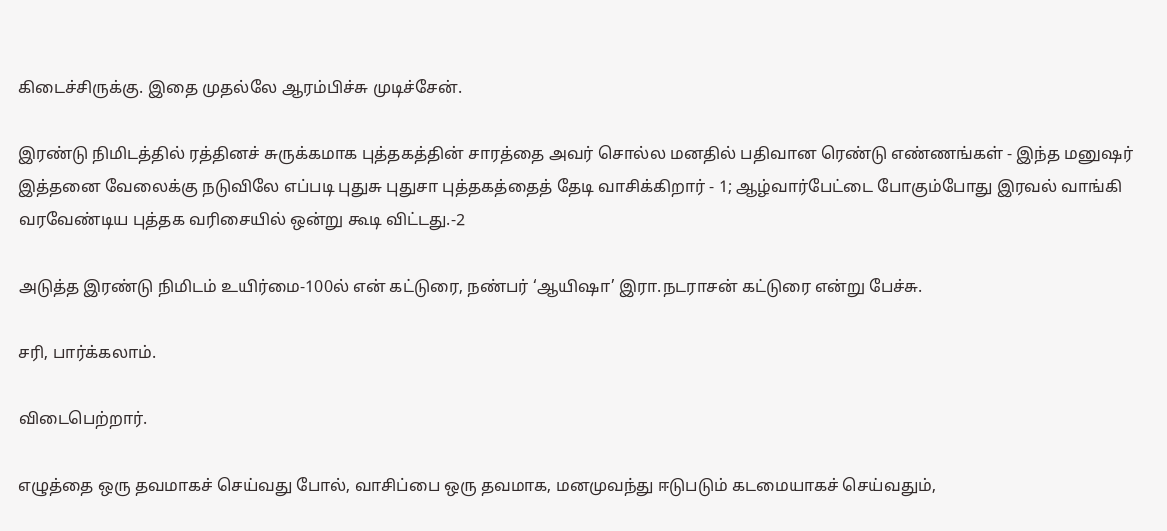கிடைச்சிருக்கு. இதை முதல்லே ஆரம்பிச்சு முடிச்சேன்.

இரண்டு நிமிடத்தில் ரத்தினச் சுருக்கமாக புத்தகத்தின் சாரத்தை அவர் சொல்ல மனதில் பதிவான ரெண்டு எண்ணங்கள் - இந்த மனுஷர் இத்தனை வேலைக்கு நடுவிலே எப்படி புதுசு புதுசா புத்தகத்தைத் தேடி வாசிக்கிறார் - 1; ஆழ்வார்பேட்டை போகும்போது இரவல் வாங்கி வரவேண்டிய புத்தக வரிசையில் ஒன்று கூடி விட்டது.-2

அடுத்த இரண்டு நிமிடம் உயிர்மை-100ல் என் கட்டுரை, நண்பர் ‘ஆயிஷா’ இரா.நடராசன் கட்டுரை என்று பேச்சு.

சரி, பார்க்கலாம்.

விடைபெற்றார்.

எழுத்தை ஒரு தவமாகச் செய்வது போல், வாசிப்பை ஒரு தவமாக, மனமுவந்து ஈடுபடும் கடமையாகச் செய்வதும்,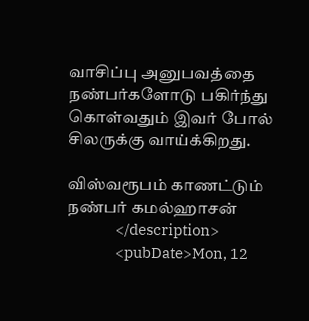வாசிப்பு அனுபவத்தை நண்பர்களோடு பகிர்ந்து கொள்வதும் இவர் போல் சிலருக்கு வாய்க்கிறது.

விஸ்வரூபம் காணட்டும் நண்பர் கமல்ஹாசன்
                </description>
                <pubDate>Mon, 12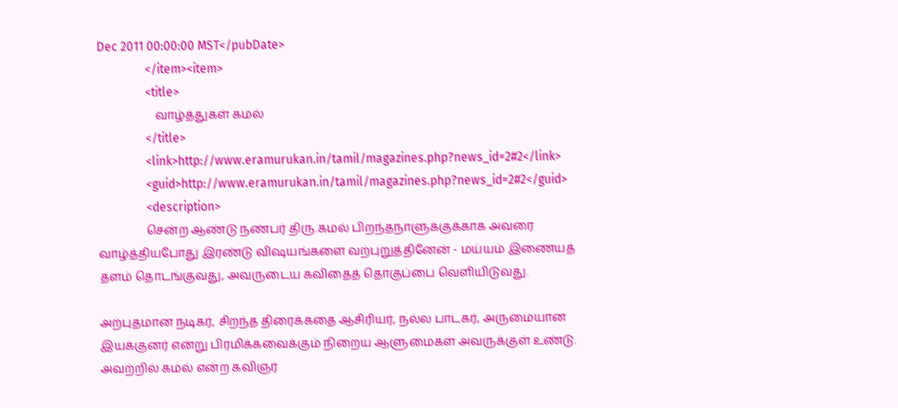Dec 2011 00:00:00 MST</pubDate>
                </item><item>
                <title>
                    வாழ்த்துகள் கமல்
                </title>
                <link>http://www.eramurukan.in/tamil/magazines.php?news_id=2#2</link>
                <guid>http://www.eramurukan.in/tamil/magazines.php?news_id=2#2</guid>
                <description>
                சென்ற ஆண்டு நண்பர் திரு.கமல் பிறந்தநாளுக்குக்காக அவரை வாழ்த்தியபோது இரண்டு விஷயங்களை வற்புறுத்தினேன் - மய்யம் இணையத் தளம் தொடங்குவது, அவருடைய கவிதைத் தொகுப்பை வெளியிடுவது.

அற்புதமான நடிகர், சிறந்த திரைக்கதை ஆசிரியர், நல்ல பாடகர், அருமையான இயக்குனர் என்று பிரமிக்கவைக்கும் நிறைய ஆளுமைகள் அவருக்குள் உண்டு. அவற்றில் கமல் என்ற கவிஞர்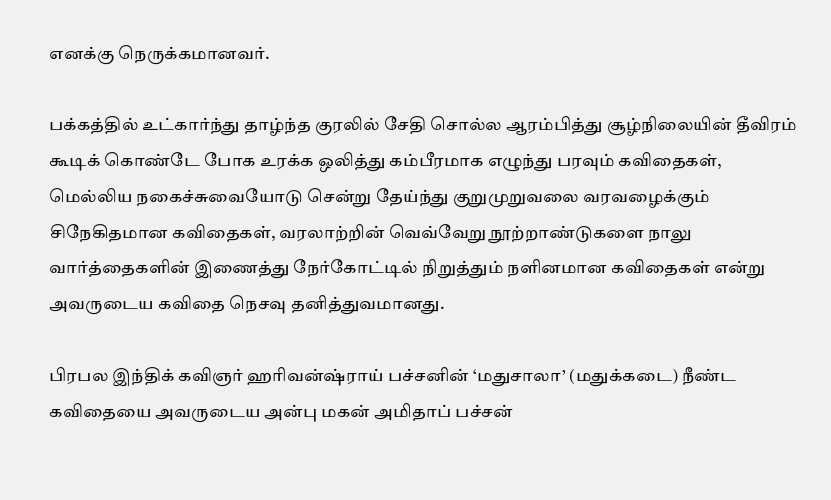எனக்கு நெருக்கமானவர்.

பக்கத்தில் உட்கார்ந்து தாழ்ந்த குரலில் சேதி சொல்ல ஆரம்பித்து சூழ்நிலையின் தீவிரம் கூடிக் கொண்டே போக உரக்க ஒலித்து கம்பீரமாக எழுந்து பரவும் கவிதைகள், மெல்லிய நகைச்சுவையோடு சென்று தேய்ந்து குறுமுறுவலை வரவழைக்கும் சிநேகிதமான கவிதைகள், வரலாற்றின் வெவ்வேறு நூற்றாண்டுகளை நாலு வார்த்தைகளின் இணைத்து நேர்கோட்டில் நிறுத்தும் நளினமான கவிதைகள் என்று அவருடைய கவிதை நெசவு தனித்துவமானது.

பிரபல இந்திக் கவிஞர் ஹரிவன்ஷ்ராய் பச்சனின் ‘மதுசாலா’ (மதுக்கடை) நீண்ட கவிதையை அவருடைய அன்பு மகன் அமிதாப் பச்சன்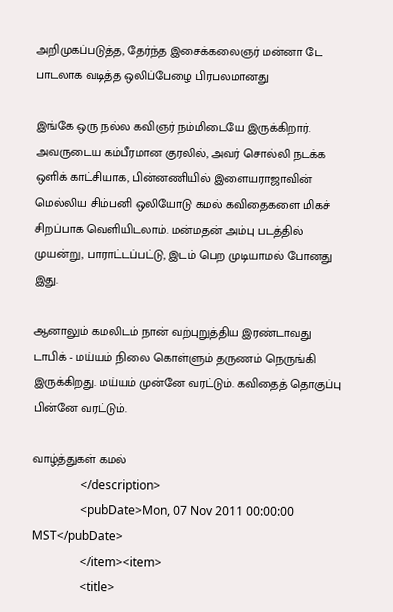அறிமுகப்படுத்த, தேர்ந்த இசைக்கலைஞர் மன்னா டே பாடலாக வடித்த ஒலிப்பேழை பிரபலமானது

இங்கே ஒரு நல்ல கவிஞர் நம்மிடையே இருக்கிறார். அவருடைய கம்பீரமான குரலில், அவர் சொல்லி நடக்க ஒளிக் காட்சியாக, பின்னணியில் இளையராஜாவின் மெல்லிய சிம்பனி ஒலியோடு கமல் கவிதைகளை மிகச் சிறப்பாக வெளியிடலாம். மன்மதன் அம்பு படத்தில் முயன்று, பாராட்டப்பட்டு, இடம் பெற முடியாமல் போனது இது.

ஆனாலும் கமலிடம் நான் வற்புறுத்திய இரண்டாவது டாபிக் - மய்யம் நிலை கொள்ளும் தருணம் நெருங்கி இருக்கிறது. மய்யம் முன்னே வரட்டும். கவிதைத் தொகுப்பு பின்னே வரட்டும்.

வாழ்த்துகள் கமல்
                </description>
                <pubDate>Mon, 07 Nov 2011 00:00:00 MST</pubDate>
                </item><item>
                <title>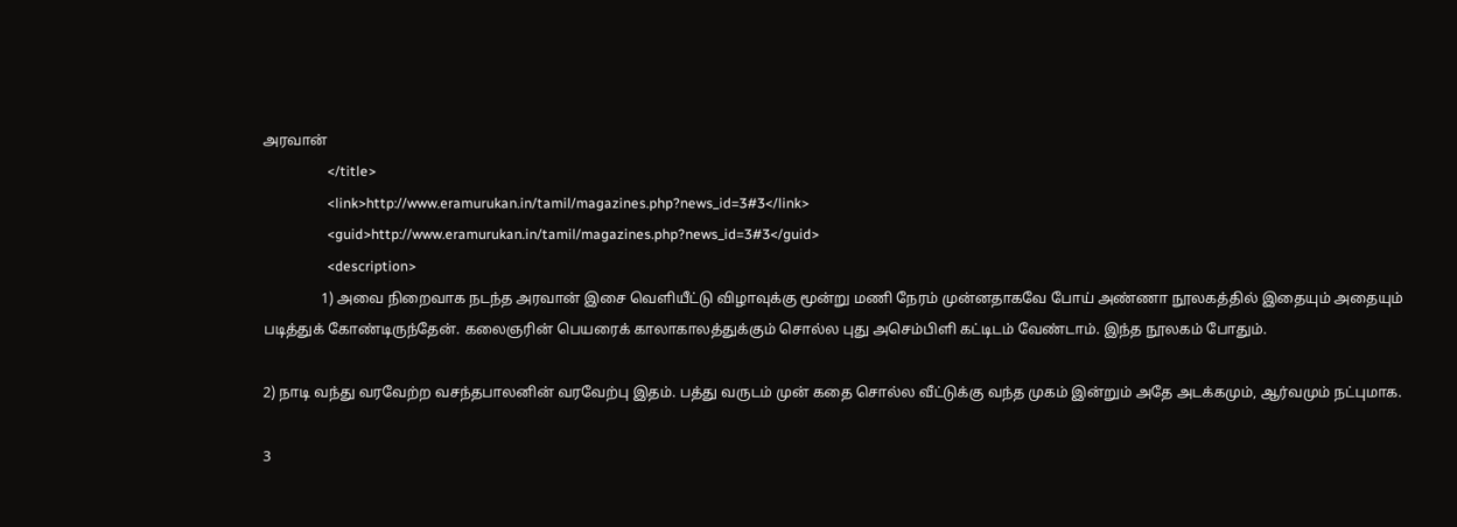அரவான்
                </title>
                <link>http://www.eramurukan.in/tamil/magazines.php?news_id=3#3</link>
                <guid>http://www.eramurukan.in/tamil/magazines.php?news_id=3#3</guid>
                <description>
                1) அவை நிறைவாக நடந்த அரவான் இசை வெளியீட்டு விழாவுக்கு மூன்று மணி நேரம் முன்னதாகவே போய் அண்ணா நூலகத்தில் இதையும் அதையும் படித்துக் கோண்டிருந்தேன். கலைஞரின் பெயரைக் காலாகாலத்துக்கும் சொல்ல புது அசெம்பிளி கட்டிடம் வேண்டாம். இந்த நூலகம் போதும்.

2) நாடி வந்து வரவேற்ற வசந்தபாலனின் வரவேற்பு இதம். பத்து வருடம் முன் கதை சொல்ல வீட்டுக்கு வந்த முகம் இன்றும் அதே அடக்கமும், ஆர்வமும் நட்புமாக.

3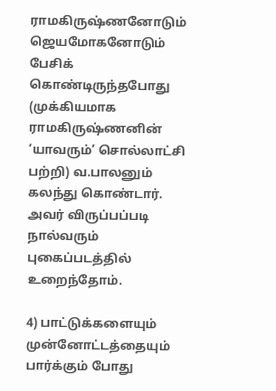ராமகிருஷ்ணனோடும் ஜெயமோகனோடும் பேசிக் கொண்டிருந்தபோது (முக்கியமாக ராமகிருஷ்ணனின் ‘யாவரும்’ சொல்லாட்சி பற்றி) வ.பாலனும் கலந்து கொண்டார். அவர் விருப்பப்படி நால்வரும் புகைப்படத்தில் உறைந்தோம்.

4) பாட்டுக்களையும் முன்னோட்டத்தையும் பார்க்கும் போது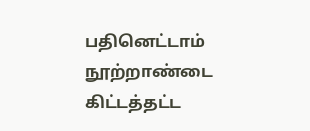பதினெட்டாம் நூற்றாண்டை கிட்டத்தட்ட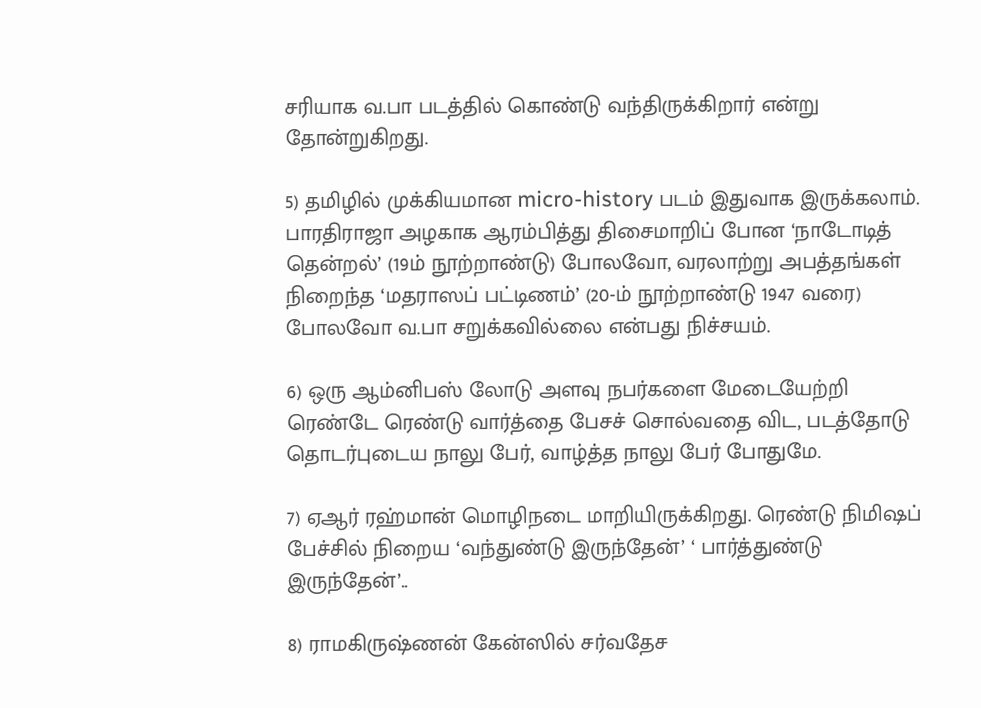சரியாக வ.பா படத்தில் கொண்டு வந்திருக்கிறார் என்று தோன்றுகிறது.

5) தமிழில் முக்கியமான micro-history படம் இதுவாக இருக்கலாம். பாரதிராஜா அழகாக ஆரம்பித்து திசைமாறிப் போன ‘நாடோடித் தென்றல்’ (19ம் நூற்றாண்டு) போலவோ, வரலாற்று அபத்தங்கள் நிறைந்த ‘மதராஸப் பட்டிணம்’ (20-ம் நூற்றாண்டு 1947 வரை) போலவோ வ.பா சறுக்கவில்லை என்பது நிச்சயம்.

6) ஒரு ஆம்னிபஸ் லோடு அளவு நபர்களை மேடையேற்றி ரெண்டே ரெண்டு வார்த்தை பேசச் சொல்வதை விட, படத்தோடு தொடர்புடைய நாலு பேர், வாழ்த்த நாலு பேர் போதுமே.

7) ஏஆர் ரஹ்மான் மொழிநடை மாறியிருக்கிறது. ரெண்டு நிமிஷப் பேச்சில் நிறைய ‘வந்துண்டு இருந்தேன்’ ‘ பார்த்துண்டு இருந்தேன்’..

8) ராமகிருஷ்ணன் கேன்ஸில் சர்வதேச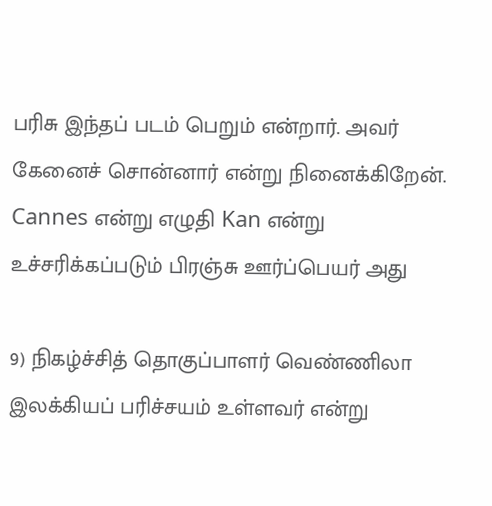பரிசு இந்தப் படம் பெறும் என்றார். அவர் கேனைச் சொன்னார் என்று நினைக்கிறேன். Cannes என்று எழுதி Kan என்று உச்சரிக்கப்படும் பிரஞ்சு ஊர்ப்பெயர் அது

9) நிகழ்ச்சித் தொகுப்பாளர் வெண்ணிலா இலக்கியப் பரிச்சயம் உள்ளவர் என்று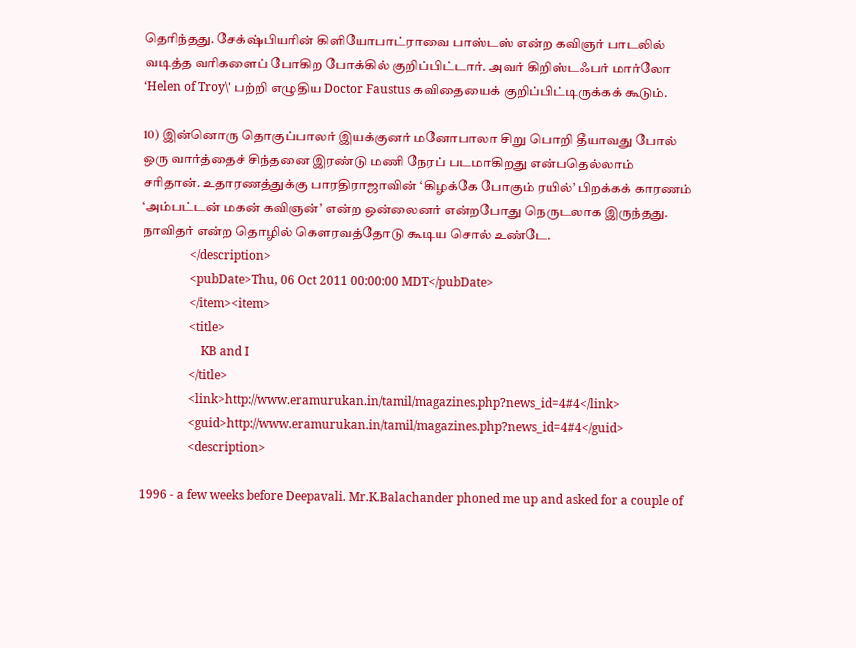தெரிந்தது. சேக்‌ஷ்பியரின் கிளியோபாட்ராவை பாஸ்டஸ் என்ற கவிஞர் பாடலில் வடித்த வரிகளைப் போகிற போக்கில் குறிப்பிட்டார். அவர் கிறிஸ்டஃபர் மார்லோ ‘Helen of Troy\' பற்றி எழுதிய Doctor Faustus கவிதையைக் குறிப்பிட்டிருக்கக் கூடும்.

10) இன்னொரு தொகுப்பாலர் இயக்குனர் மனோபாலா சிறு பொறி தீயாவது போல் ஒரு வார்த்தைச் சிந்தனை இரண்டு மணி நேரப் படமாகிறது என்பதெல்லாம் சரிதான். உதாரணத்துக்கு பாரதிராஜாவின் ‘கிழக்கே போகும் ரயில்’ பிறக்கக் காரணம் ‘அம்பட்டன் மகன் கவிஞன்’ என்ற ஒன்லைனர் என்றபோது நெருடலாக இருந்தது. நாவிதர் என்ற தொழில் கௌரவத்தோடு கூடிய சொல் உண்டே.
                </description>
                <pubDate>Thu, 06 Oct 2011 00:00:00 MDT</pubDate>
                </item><item>
                <title>
                    KB and I
                </title>
                <link>http://www.eramurukan.in/tamil/magazines.php?news_id=4#4</link>
                <guid>http://www.eramurukan.in/tamil/magazines.php?news_id=4#4</guid>
                <description>

1996 - a few weeks before Deepavali. Mr.K.Balachander phoned me up and asked for a couple of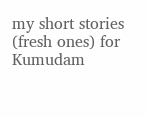my short stories (fresh ones) for Kumudam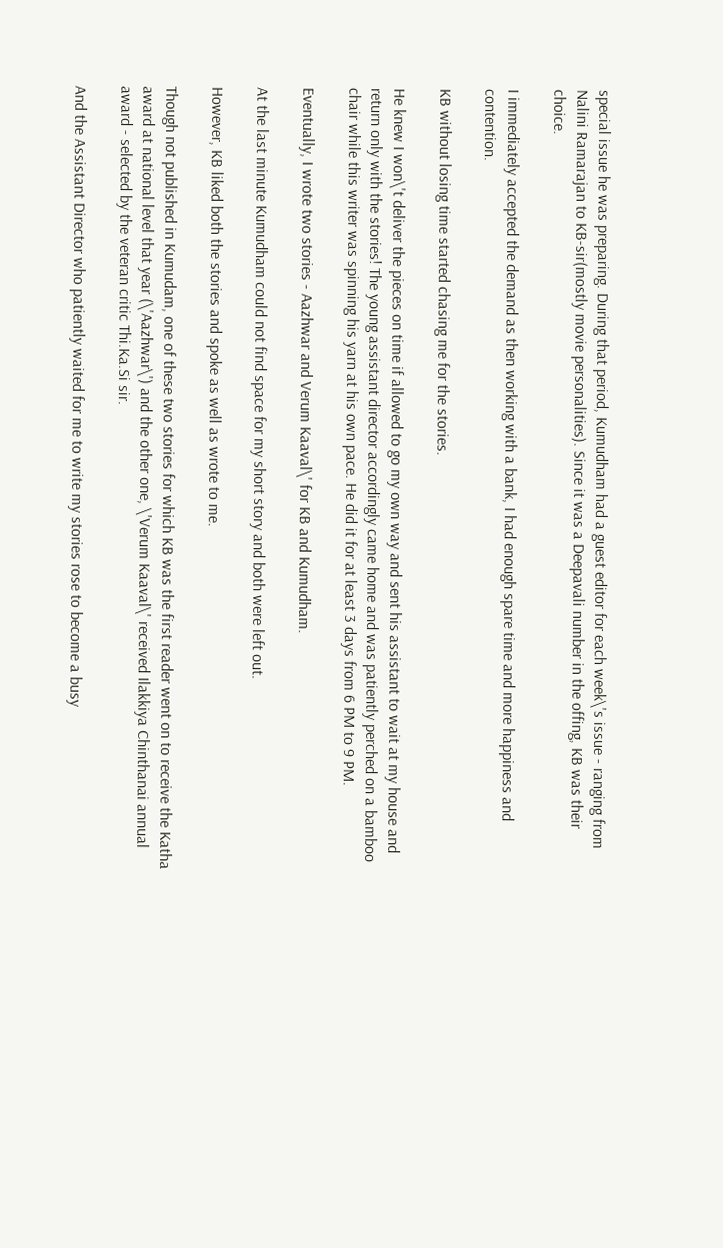special issue he was preparing. During that period, Kumudham had a guest editor for each week\'s issue - ranging from Nalini Ramarajan to KB-sir(mostly movie personalities). Since it was a Deepavali number in the offing, KB was their choice.

I immediately accepted the demand as then working with a bank, I had enough spare time and more happiness and contention.

KB without losing time started chasing me for the stories.

He knew I won\'t deliver the pieces on time if allowed to go my own way and sent his assistant to wait at my house and return only with the stories! The young assistant director accordingly came home and was patiently perched on a bamboo chair while this writer was spinning his yarn at his own pace. He did it for at least 3 days from 6 PM to 9 PM.

Eventually, I wrote two stories - Aazhwar and Verum Kaaval\' for KB and Kumudham.

At the last minute Kumudham could not find space for my short story and both were left out.

However, KB liked both the stories and spoke as well as wrote to me.

Though not published in Kumudam, one of these two stories for which KB was the first reader went on to receive the Katha award at national level that year (\'Aazhwar\') and the other one, \'Verum Kaaval\' received Ilakkiya Chinthanai annual award - selected by the veteran critic Thi.Ka.Si sir.

And the Assistant Director who patiently waited for me to write my stories rose to become a busy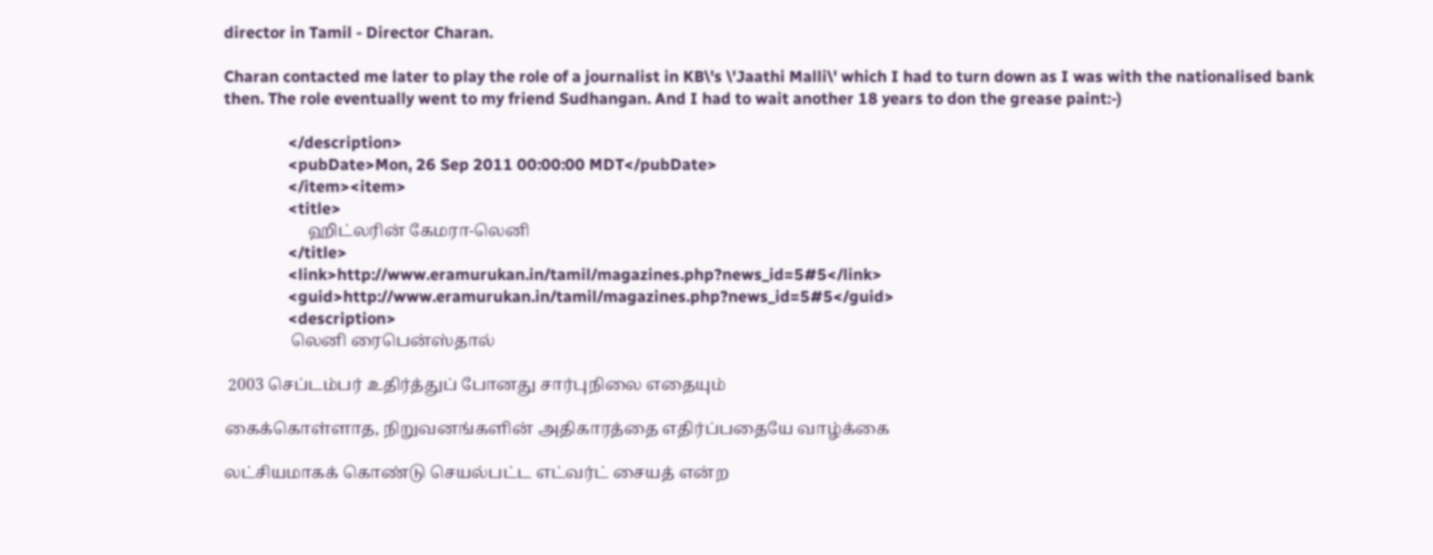director in Tamil - Director Charan.

Charan contacted me later to play the role of a journalist in KB\'s \'Jaathi Malli\' which I had to turn down as I was with the nationalised bank then. The role eventually went to my friend Sudhangan. And I had to wait another 18 years to don the grease paint:-)

                </description>
                <pubDate>Mon, 26 Sep 2011 00:00:00 MDT</pubDate>
                </item><item>
                <title>
                    ஹிட்லரின் கேமரா-லெனி
                </title>
                <link>http://www.eramurukan.in/tamil/magazines.php?news_id=5#5</link>
                <guid>http://www.eramurukan.in/tamil/magazines.php?news_id=5#5</guid>
                <description>
                லெனி ரைபென்ஸ்தால்

 2003 செப்டம்பர் உதிர்த்துப் போனது சார்புநிலை எதையும்

கைக்கொள்ளாத, நிறுவனங்களின் அதிகாரத்தை எதிர்ப்பதையே வாழ்க்கை

லட்சியமாகக் கொண்டு செயல்பட்ட எட்வர்ட் சையத் என்ற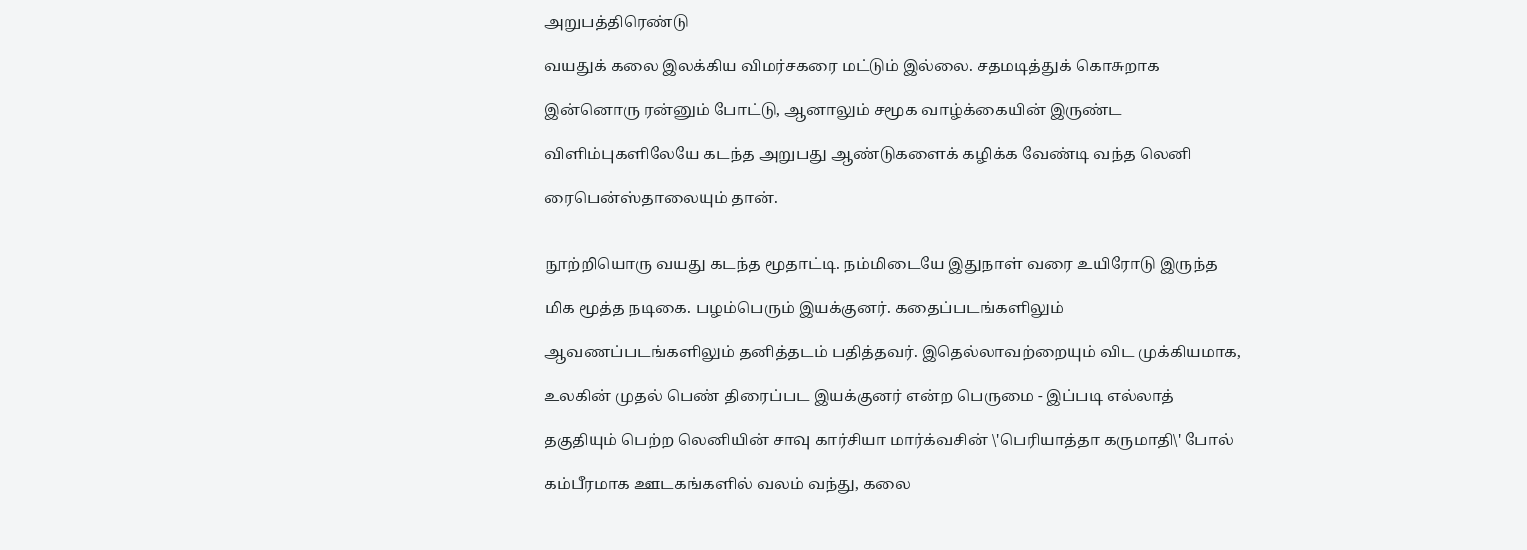அறுபத்திரெண்டு

வயதுக் கலை இலக்கிய விமர்சகரை மட்டும் இல்லை. சதமடித்துக் கொசுறாக

இன்னொரு ரன்னும் போட்டு, ஆனாலும் சமூக வாழ்க்கையின் இருண்ட

விளிம்புகளிலேயே கடந்த அறுபது ஆண்டுகளைக் கழிக்க வேண்டி வந்த லெனி

ரைபென்ஸ்தாலையும் தான்.


நூற்றியொரு வயது கடந்த மூதாட்டி. நம்மிடையே இதுநாள் வரை உயிரோடு இருந்த

மிக மூத்த நடிகை. பழம்பெரும் இயக்குனர். கதைப்படங்களிலும்

ஆவணப்படங்களிலும் தனித்தடம் பதித்தவர். இதெல்லாவற்றையும் விட முக்கியமாக,

உலகின் முதல் பெண் திரைப்பட இயக்குனர் என்ற பெருமை - இப்படி எல்லாத்

தகுதியும் பெற்ற லெனியின் சாவு கார்சியா மார்க்வசின் \'பெரியாத்தா கருமாதி\' போல்

கம்பீரமாக ஊடகங்களில் வலம் வந்து, கலை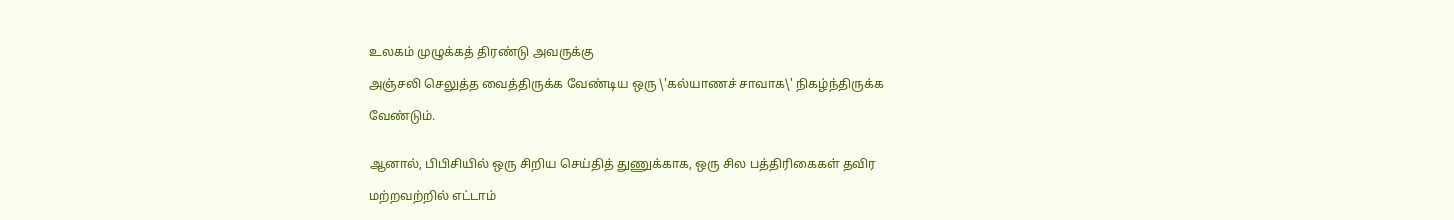உலகம் முழுக்கத் திரண்டு அவருக்கு

அஞ்சலி செலுத்த வைத்திருக்க வேண்டிய ஒரு \'கல்யாணச் சாவாக\' நிகழ்ந்திருக்க

வேண்டும்.


ஆனால், பிபிசியில் ஒரு சிறிய செய்தித் துணுக்காக, ஒரு சில பத்திரிகைகள் தவிர

மற்றவற்றில் எட்டாம்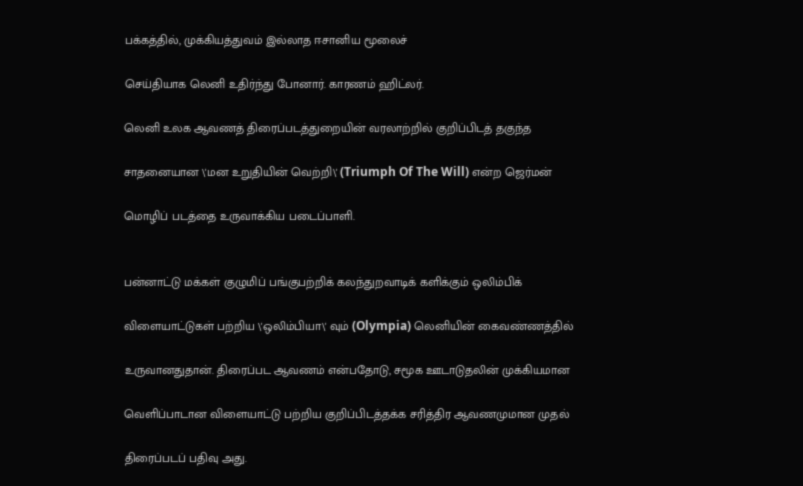பக்கத்தில், முக்கியத்துவம் இல்லாத ஈசானிய மூலைச்

செய்தியாக லெனி உதிர்ந்து போனார். காரணம் ஹிட்லர்.

லெனி உலக ஆவணத் திரைப்படத்துறையின் வரலாற்றில் குறிப்பிடத் தகுந்த

சாதனையான \'மன உறுதியின் வெற்றி\' (Triumph Of The Will) என்ற ஜெர்மன்

மொழிப் படத்தை உருவாக்கிய படைப்பாளி.


பன்னாட்டு மக்கள் குழுமிப் பங்குபற்றிக் கலந்துறவாடிக் களிக்கும் ஒலிம்பிக்

விளையாட்டுகள் பற்றிய \'ஒலிம்பியா\' வும் (Olympia) லெனியின் கைவண்ணத்தில்

உருவானதுதான். திரைப்பட ஆவணம் என்பதோடு, சமூக ஊடாடுதலின் முக்கியமான

வெளிப்பாடான விளையாட்டு பற்றிய குறிப்பிடத்தக்க சரித்திர ஆவணமுமான முதல்

திரைப்படப் பதிவு அது.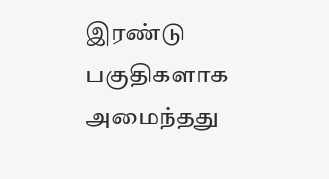இரண்டு பகுதிகளாக அமைந்தது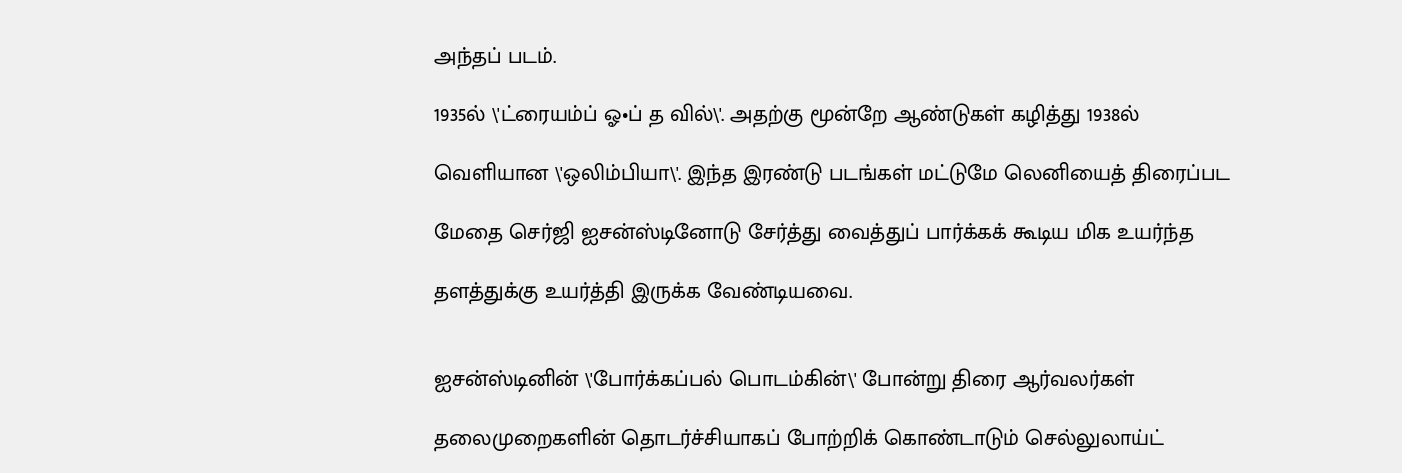அந்தப் படம்.

1935ல் \'ட்ரையம்ப் ஓ•ப் த வில்\'. அதற்கு மூன்றே ஆண்டுகள் கழித்து 1938ல்

வெளியான \'ஒலிம்பியா\'. இந்த இரண்டு படங்கள் மட்டுமே லெனியைத் திரைப்பட

மேதை செர்ஜி ஐசன்ஸ்டினோடு சேர்த்து வைத்துப் பார்க்கக் கூடிய மிக உயர்ந்த

தளத்துக்கு உயர்த்தி இருக்க வேண்டியவை.


ஐசன்ஸ்டினின் \'போர்க்கப்பல் பொடம்கின்\' போன்று திரை ஆர்வலர்கள்

தலைமுறைகளின் தொடர்ச்சியாகப் போற்றிக் கொண்டாடும் செல்லுலாய்ட்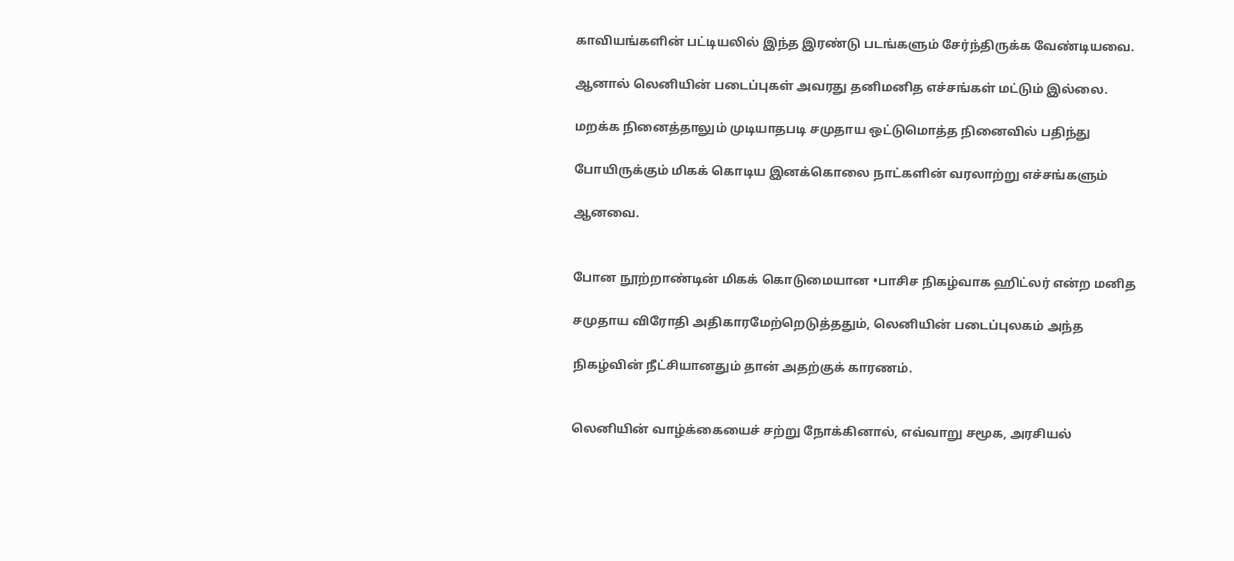காவியங்களின் பட்டியலில் இந்த இரண்டு படங்களும் சேர்ந்திருக்க வேண்டியவை.

ஆனால் லெனியின் படைப்புகள் அவரது தனிமனித எச்சங்கள் மட்டும் இல்லை.

மறக்க நினைத்தாலும் முடியாதபடி சமுதாய ஒட்டுமொத்த நினைவில் பதிந்து

போயிருக்கும் மிகக் கொடிய இனக்கொலை நாட்களின் வரலாற்று எச்சங்களும்

ஆனவை.


போன நூற்றாண்டின் மிகக் கொடுமையான •பாசிச நிகழ்வாக ஹிட்லர் என்ற மனித

சமுதாய விரோதி அதிகாரமேற்றெடுத்ததும், லெனியின் படைப்புலகம் அந்த

நிகழ்வின் நீட்சியானதும் தான் அதற்குக் காரணம்.


லெனியின் வாழ்க்கையைச் சற்று நோக்கினால், எவ்வாறு சமூக, அரசியல்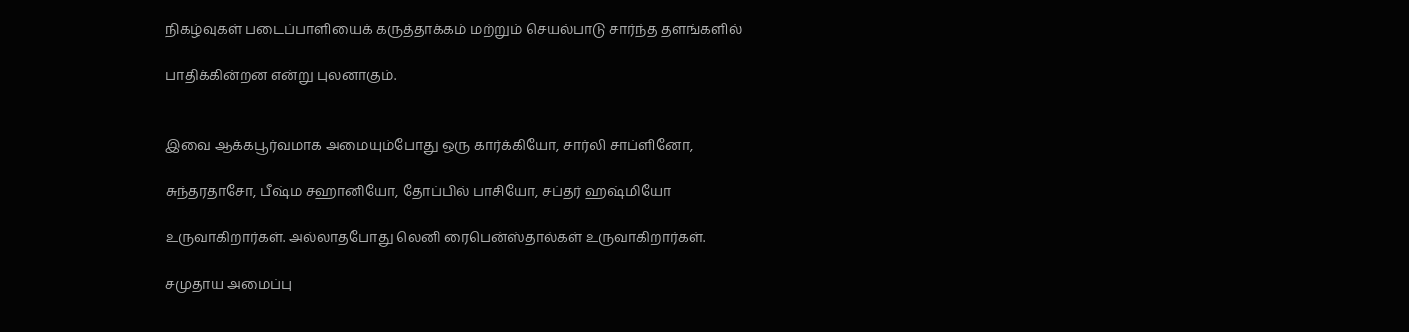நிகழ்வுகள் படைப்பாளியைக் கருத்தாக்கம் மற்றும் செயல்பாடு சார்ந்த தளங்களில்

பாதிக்கின்றன என்று புலனாகும்.


இவை ஆக்கபூர்வமாக அமையும்போது ஒரு கார்க்கியோ, சார்லி சாப்ளினோ,

சுந்தரதாசோ, பீஷ்ம சஹானியோ, தோப்பில் பாசியோ, சப்தர் ஹஷ்மியோ

உருவாகிறார்கள். அல்லாதபோது லெனி ரைபென்ஸ்தால்கள் உருவாகிறார்கள்.

சமுதாய அமைப்பு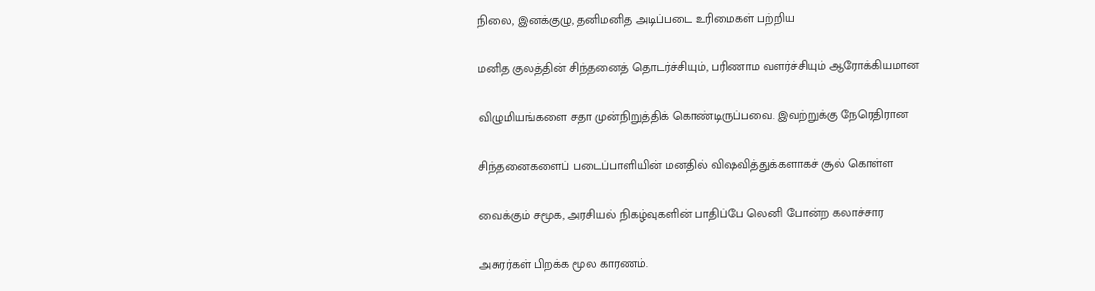நிலை, இனக்குழு, தனிமனித அடிப்படை உரிமைகள் பற்றிய

மனித குலத்தின் சிந்தனைத் தொடர்ச்சியும், பரிணாம வளர்ச்சியும் ஆரோக்கியமான

விழுமியங்களை சதா முன்நிறுத்திக் கொண்டிருப்பவை. இவற்றுக்கு நேரெதிரான

சிந்தனைகளைப் படைப்பாளியின் மனதில் விஷவித்துக்களாகச் சூல் கொள்ள

வைக்கும் சமூக, அரசியல் நிகழ்வுகளின் பாதிப்பே லெனி போன்ற கலாச்சார

அசுரர்கள் பிறக்க மூல காரணம்.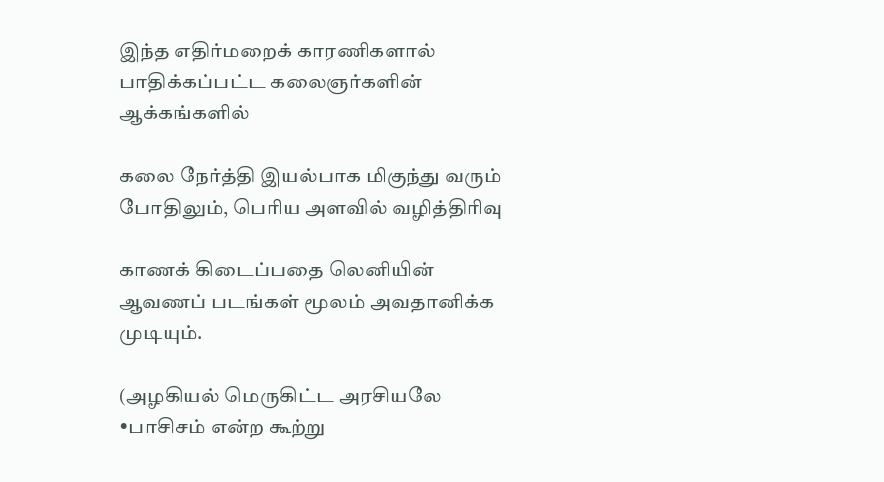இந்த எதிர்மறைக் காரணிகளால் பாதிக்கப்பட்ட கலைஞர்களின் ஆக்கங்களில்

கலை நேர்த்தி இயல்பாக மிகுந்து வரும் போதிலும், பெரிய அளவில் வழித்திரிவு

காணக் கிடைப்பதை லெனியின் ஆவணப் படங்கள் மூலம் அவதானிக்க முடியும்.

(அழகியல் மெருகிட்ட அரசியலே •பாசிசம் என்ற கூற்று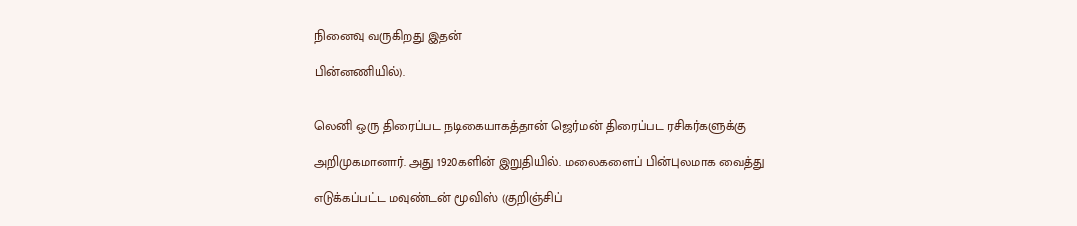நினைவு வருகிறது இதன்

பின்னணியில்).


லெனி ஒரு திரைப்பட நடிகையாகத்தான் ஜெர்மன் திரைப்பட ரசிகர்களுக்கு

அறிமுகமானார். அது 1920களின் இறுதியில். மலைகளைப் பின்புலமாக வைத்து

எடுக்கப்பட்ட மவுண்டன் மூவிஸ் (குறிஞ்சிப்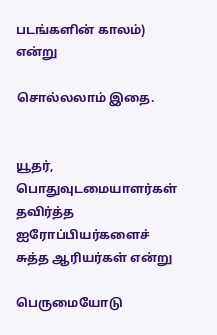படங்களின் காலம்) என்று

சொல்லலாம் இதை.


யூதர், பொதுவுடமையாளர்கள் தவிர்த்த ஐரோப்பியர்களைச் சுத்த ஆரியர்கள் என்று

பெருமையோடு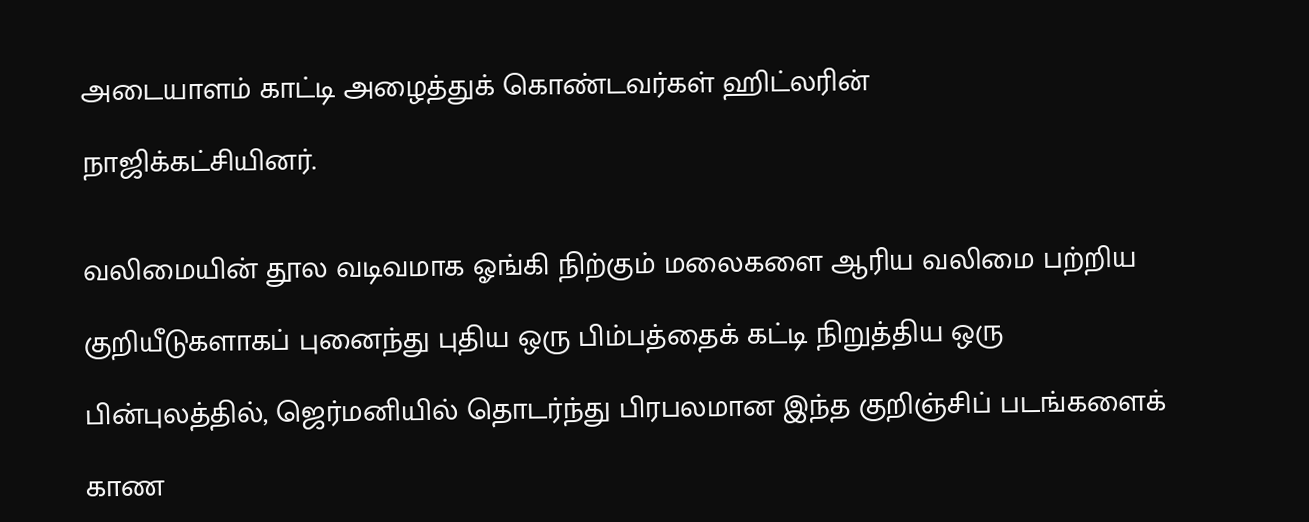அடையாளம் காட்டி அழைத்துக் கொண்டவர்கள் ஹிட்லரின்

நாஜிக்கட்சியினர்.


வலிமையின் தூல வடிவமாக ஓங்கி நிற்கும் மலைகளை ஆரிய வலிமை பற்றிய

குறியீடுகளாகப் புனைந்து புதிய ஒரு பிம்பத்தைக் கட்டி நிறுத்திய ஒரு

பின்புலத்தில், ஜெர்மனியில் தொடர்ந்து பிரபலமான இந்த குறிஞ்சிப் படங்களைக்

காண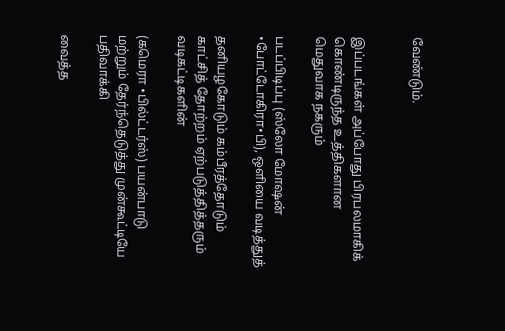வேண்டும்.


இப்படங்கள் அப்போது பிரபலமாகிக் கொண்டிருந்த உத்திகளான மெதுவாக நகரும்

படப்பிடிப்பு (ஸ்லோ மோஷன் •போட்டோகிரா•பி), ஒளியை வடித்துத்

தனியழகோடும் கம்பீரத்தோடும் காட்சித் தோற்றம் ஏற்படுத்தித்தரும் வடிகட்டிகளின்

(கமெரா •பில்ட்டர்ஸ்) பயன்பாடு மற்றும் தேர்ந்தெடுத்து முன்கூட்டியே பதிவாக்கி

வைத்த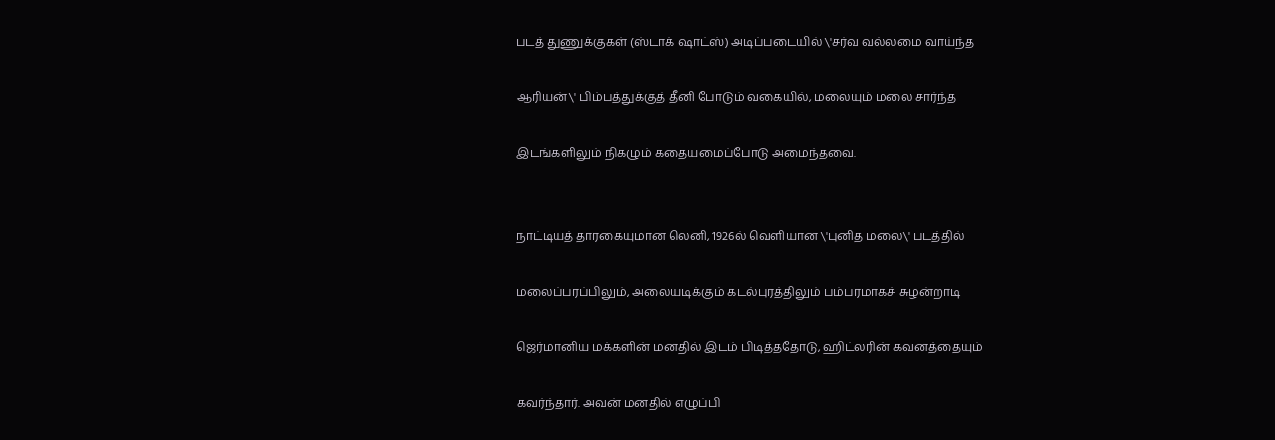படத் துணுக்குகள் (ஸ்டாக் ஷாட்ஸ்) அடிப்படையில் \'சர்வ வல்லமை வாய்ந்த

ஆரியன்\' பிம்பத்துக்குத் தீனி போடும் வகையில், மலையும் மலை சார்ந்த

இடங்களிலும் நிகழும் கதையமைப்போடு அமைந்தவை.


நாட்டியத் தாரகையுமான லெனி, 1926ல் வெளியான \'புனித மலை\' படத்தில்

மலைப்பரப்பிலும், அலையடிக்கும் கடல்புரத்திலும் பம்பரமாகச் சுழன்றாடி

ஜெர்மானிய மக்களின் மனதில் இடம் பிடித்ததோடு, ஹிட்லரின் கவனத்தையும்

கவர்ந்தார். அவன் மனதில் எழுப்பி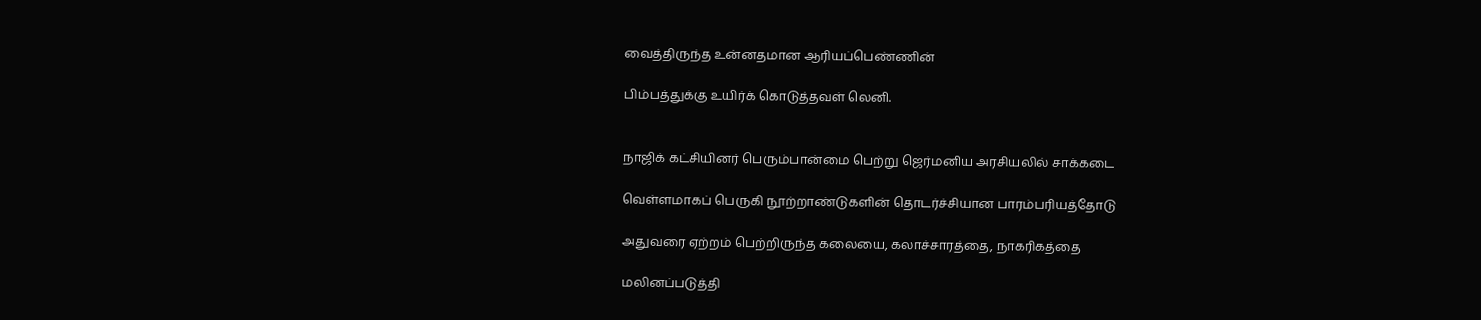வைத்திருந்த உன்னதமான ஆரியப்பெண்ணின்

பிம்பத்துக்கு உயிர்க் கொடுத்தவள் லெனி.


நாஜிக் கட்சியினர் பெரும்பான்மை பெற்று ஜெர்மனிய அரசியலில் சாக்கடை

வெள்ளமாகப் பெருகி நூற்றாண்டுகளின் தொடர்ச்சியான பாரம்பரியத்தோடு

அதுவரை ஏற்றம் பெற்றிருந்த கலையை, கலாச்சாரத்தை, நாகரிகத்தை

மலினப்படுத்தி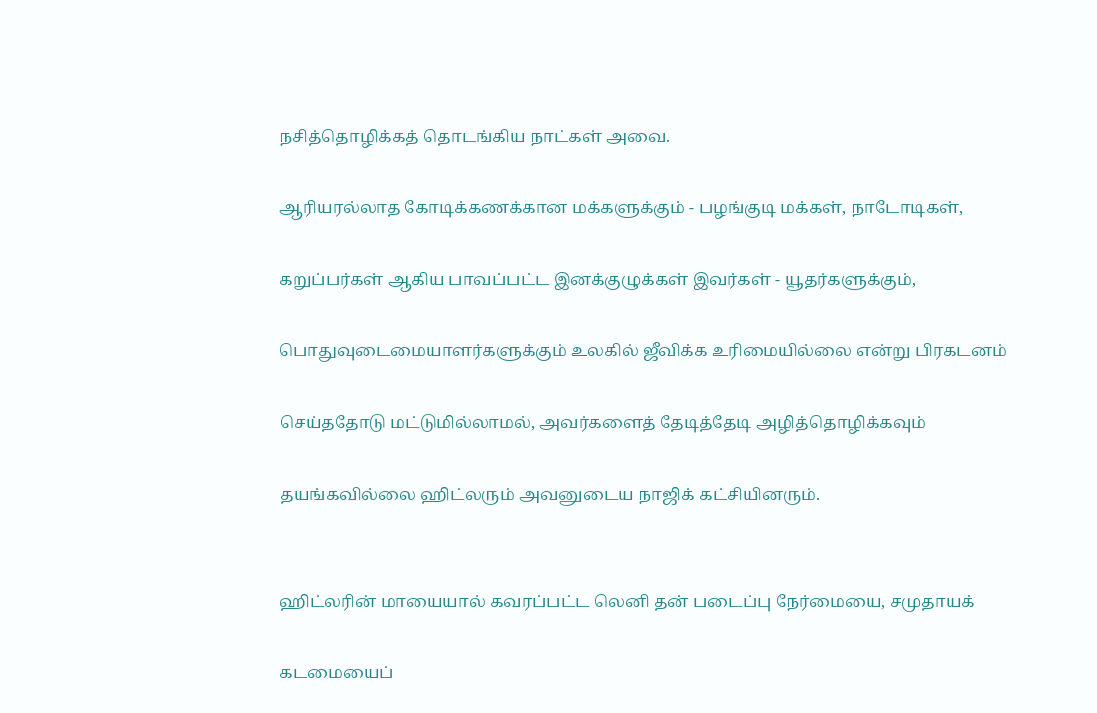நசித்தொழிக்கத் தொடங்கிய நாட்கள் அவை.

ஆரியரல்லாத கோடிக்கணக்கான மக்களுக்கும் - பழங்குடி மக்கள், நாடோடிகள்,

கறுப்பர்கள் ஆகிய பாவப்பட்ட இனக்குழுக்கள் இவர்கள் - யூதர்களுக்கும்,

பொதுவுடைமையாளர்களுக்கும் உலகில் ஜீவிக்க உரிமையில்லை என்று பிரகடனம்

செய்ததோடு மட்டுமில்லாமல், அவர்களைத் தேடித்தேடி அழித்தொழிக்கவும்

தயங்கவில்லை ஹிட்லரும் அவனுடைய நாஜிக் கட்சியினரும்.


ஹிட்லரின் மாயையால் கவரப்பட்ட லெனி தன் படைப்பு நேர்மையை, சமுதாயக்

கடமையைப்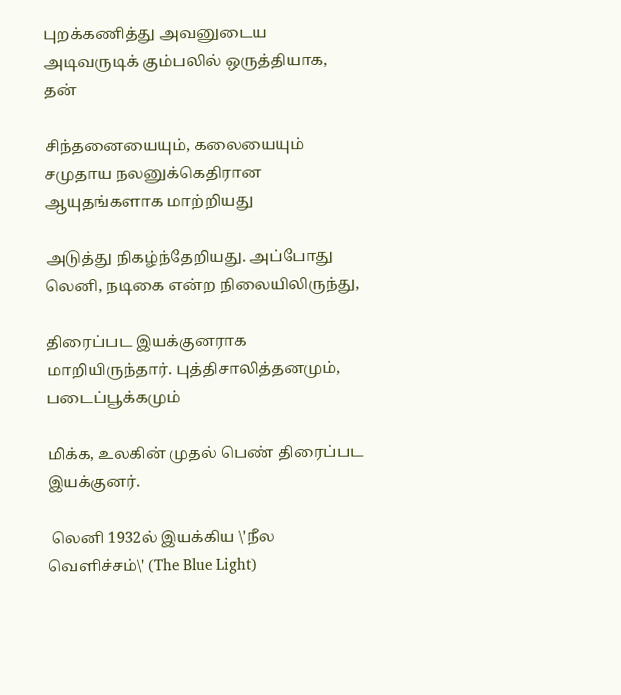புறக்கணித்து அவனுடைய அடிவருடிக் கும்பலில் ஒருத்தியாக, தன்

சிந்தனையையும், கலையையும் சமுதாய நலனுக்கெதிரான ஆயுதங்களாக மாற்றியது

அடுத்து நிகழ்ந்தேறியது. அப்போது லெனி, நடிகை என்ற நிலையிலிருந்து,

திரைப்பட இயக்குனராக மாறியிருந்தார். புத்திசாலித்தனமும், படைப்பூக்கமும்

மிக்க, உலகின் முதல் பெண் திரைப்பட இயக்குனர்.

 லெனி 1932ல் இயக்கிய \'நீல வெளிச்சம்\' (The Blue Light)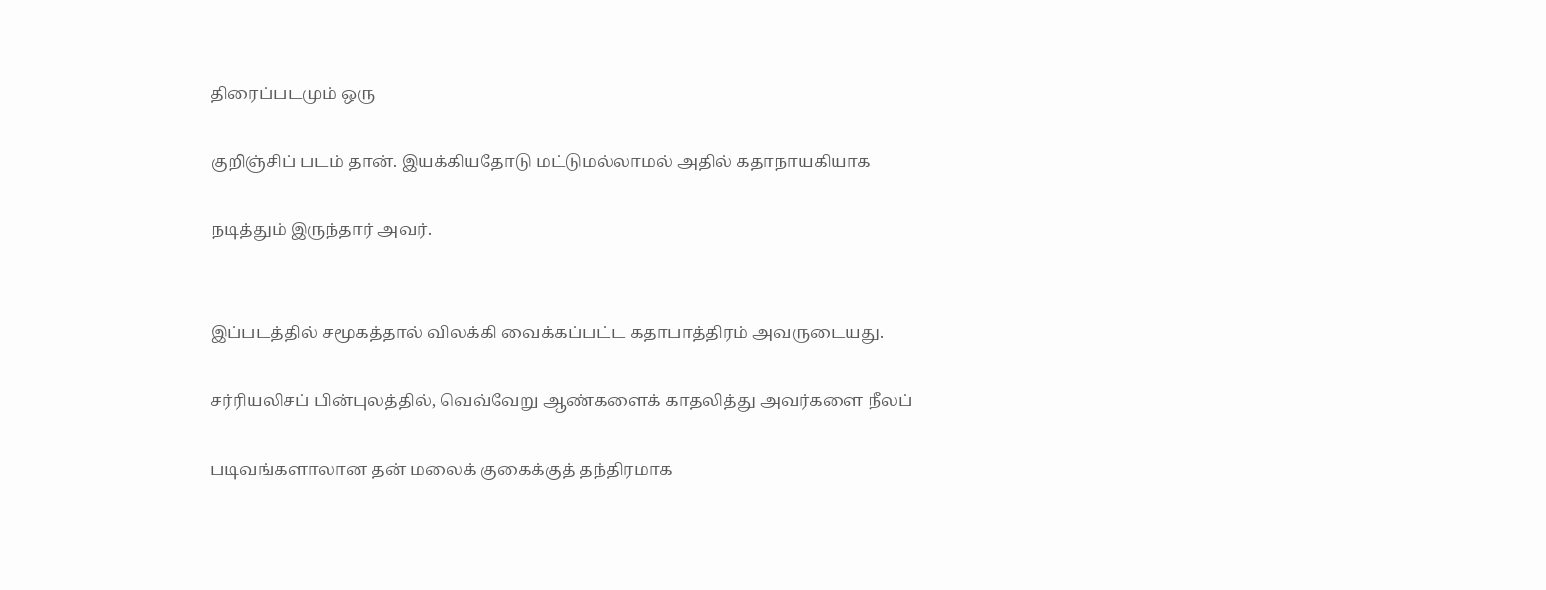திரைப்படமும் ஒரு

குறிஞ்சிப் படம் தான். இயக்கியதோடு மட்டுமல்லாமல் அதில் கதாநாயகியாக

நடித்தும் இருந்தார் அவர்.


இப்படத்தில் சமூகத்தால் விலக்கி வைக்கப்பட்ட கதாபாத்திரம் அவருடையது.

சர்ரியலிசப் பின்புலத்தில், வெவ்வேறு ஆண்களைக் காதலித்து அவர்களை நீலப்

படிவங்களாலான தன் மலைக் குகைக்குத் தந்திரமாக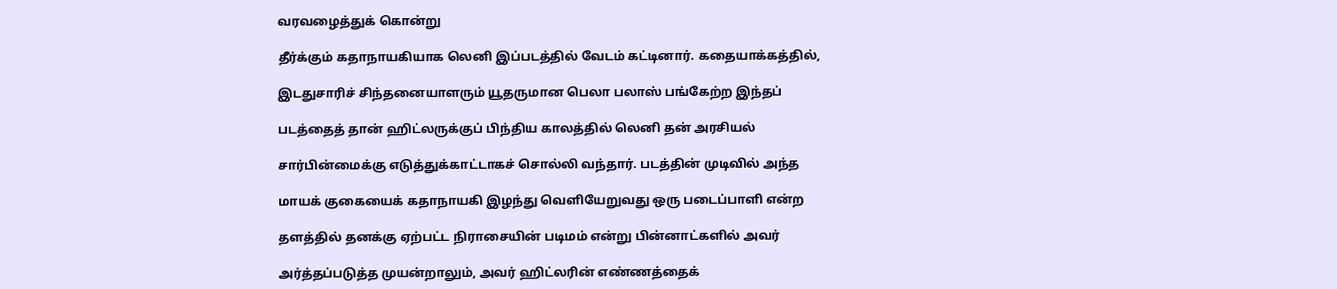வரவழைத்துக் கொன்று

தீர்க்கும் கதாநாயகியாக லெனி இப்படத்தில் வேடம் கட்டினார். கதையாக்கத்தில்,

இடதுசாரிச் சிந்தனையாளரும் யூதருமான பெலா பலாஸ் பங்கேற்ற இந்தப்

படத்தைத் தான் ஹிட்லருக்குப் பிந்திய காலத்தில் லெனி தன் அரசியல்

சார்பின்மைக்கு எடுத்துக்காட்டாகச் சொல்லி வந்தார். படத்தின் முடிவில் அந்த

மாயக் குகையைக் கதாநாயகி இழந்து வெளியேறுவது ஒரு படைப்பாளி என்ற

தளத்தில் தனக்கு ஏற்பட்ட நிராசையின் படிமம் என்று பின்னாட்களில் அவர்

அர்த்தப்படுத்த முயன்றாலும், அவர் ஹிட்லரின் எண்ணத்தைக்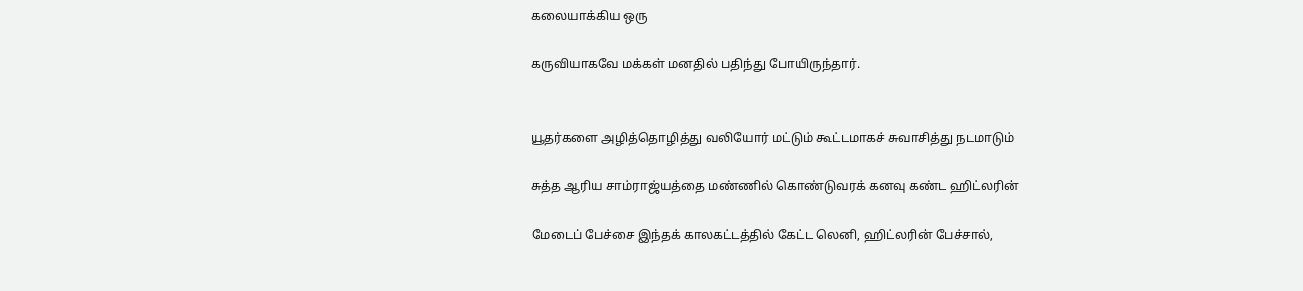கலையாக்கிய ஒரு

கருவியாகவே மக்கள் மனதில் பதிந்து போயிருந்தார்.


யூதர்களை அழித்தொழித்து வலியோர் மட்டும் கூட்டமாகச் சுவாசித்து நடமாடும்

சுத்த ஆரிய சாம்ராஜ்யத்தை மண்ணில் கொண்டுவரக் கனவு கண்ட ஹிட்லரின்

மேடைப் பேச்சை இந்தக் காலகட்டத்தில் கேட்ட லெனி, ஹிட்லரின் பேச்சால்,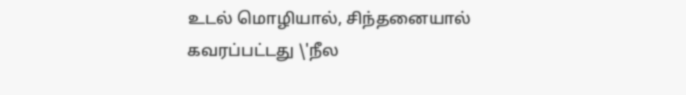உடல் மொழியால், சிந்தனையால் கவரப்பட்டது \'நீல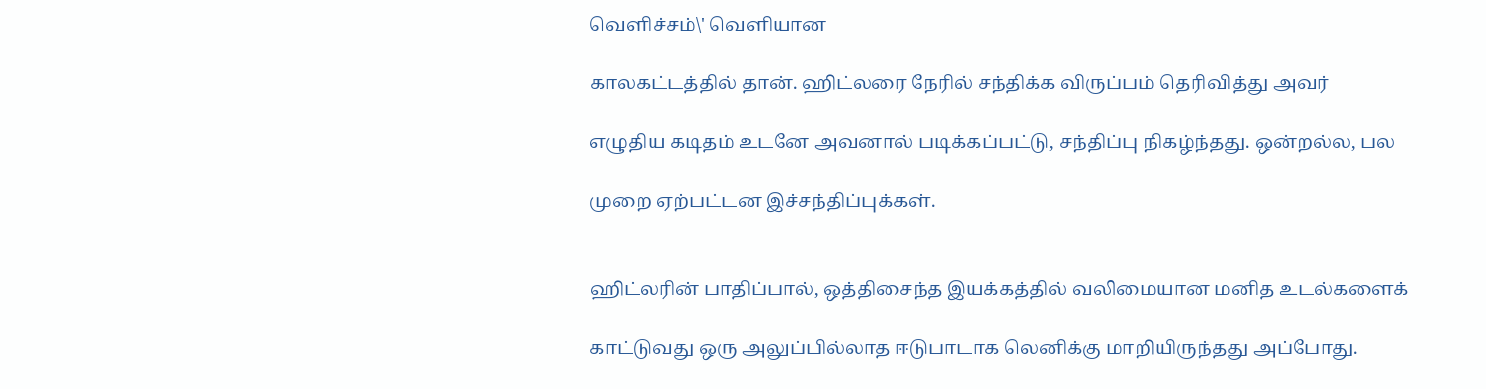வெளிச்சம்\' வெளியான

காலகட்டத்தில் தான். ஹிட்லரை நேரில் சந்திக்க விருப்பம் தெரிவித்து அவர்

எழுதிய கடிதம் உடனே அவனால் படிக்கப்பட்டு, சந்திப்பு நிகழ்ந்தது. ஒன்றல்ல, பல

முறை ஏற்பட்டன இச்சந்திப்புக்கள்.


ஹிட்லரின் பாதிப்பால், ஒத்திசைந்த இயக்கத்தில் வலிமையான மனித உடல்களைக்

காட்டுவது ஒரு அலுப்பில்லாத ஈடுபாடாக லெனிக்கு மாறியிருந்தது அப்போது.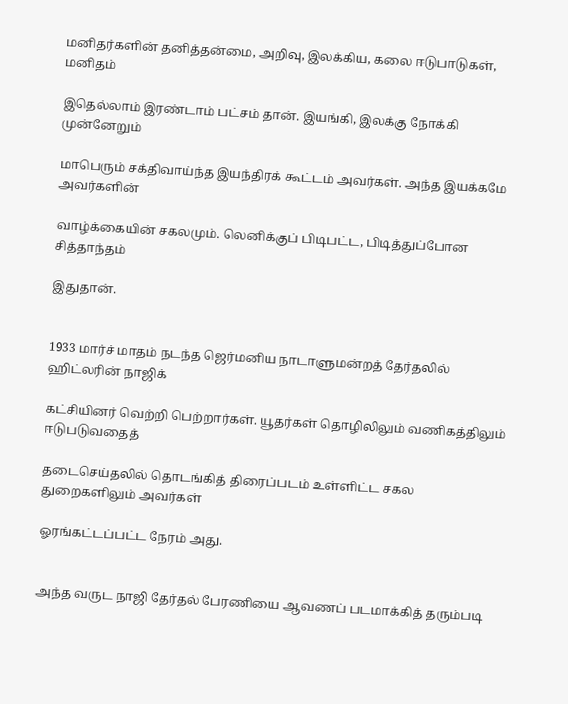மனிதர்களின் தனித்தன்மை, அறிவு, இலக்கிய, கலை ஈடுபாடுகள், மனிதம்

இதெல்லாம் இரண்டாம் பட்சம் தான். இயங்கி, இலக்கு நோக்கி முன்னேறும்

மாபெரும் சக்திவாய்ந்த இயந்திரக் கூட்டம் அவர்கள். அந்த இயக்கமே அவர்களின்

வாழ்க்கையின் சகலமும். லெனிக்குப் பிடிபட்ட, பிடித்துப்போன சித்தாந்தம்

இதுதான்.


1933 மார்ச் மாதம் நடந்த ஜெர்மனிய நாடாளுமன்றத் தேர்தலில் ஹிட்லரின் நாஜிக்

கட்சியினர் வெற்றி பெற்றார்கள். யூதர்கள் தொழிலிலும் வணிகத்திலும் ஈடுபடுவதைத்

தடைசெய்தலில் தொடங்கித் திரைப்படம் உள்ளிட்ட சகல துறைகளிலும் அவர்கள்

ஓரங்கட்டப்பட்ட நேரம் அது.


அந்த வருட நாஜி தேர்தல் பேரணியை ஆவணப் படமாக்கித் தரும்படி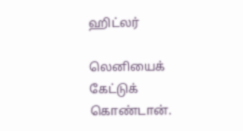ஹிட்லர்

லெனியைக் கேட்டுக் கொண்டான்.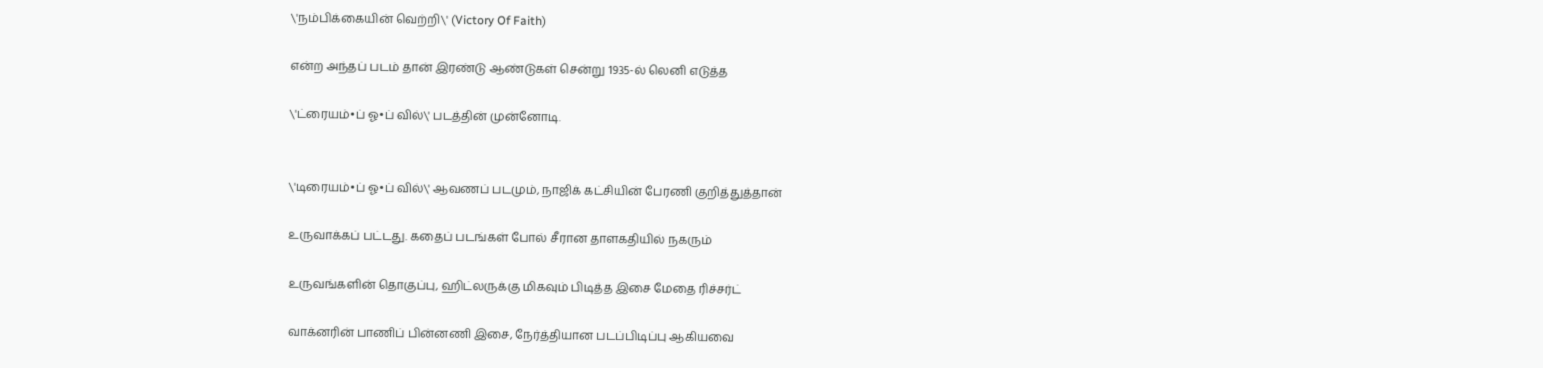\'நம்பிக்கையின் வெற்றி\' (Victory Of Faith)

என்ற அந்தப் படம் தான் இரண்டு ஆண்டுகள் சென்று 1935-ல் லெனி எடுத்த

\'ட்ரையம்•ப் ஓ•ப் வில்\' படத்தின் முன்னோடி.


\'டிரையம்•ப் ஓ•ப் வில்\' ஆவணப் படமும், நாஜிக் கட்சியின் பேரணி குறித்துத்தான்

உருவாக்கப் பட்டது. கதைப் படங்கள் போல் சீரான தாளகதியில் நகரும்

உருவங்களின் தொகுப்பு, ஹிட்லருக்கு மிகவும் பிடித்த இசை மேதை ரிச்சர்ட்

வாக்னரின் பாணிப் பின்னணி இசை, நேர்த்தியான படப்பிடிப்பு ஆகியவை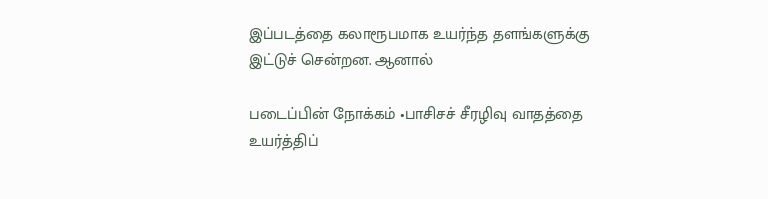இப்படத்தை கலாரூபமாக உயர்ந்த தளங்களுக்கு இட்டுச் சென்றன. ஆனால்

படைப்பின் நோக்கம் •பாசிசச் சீரழிவு வாதத்தை உயர்த்திப்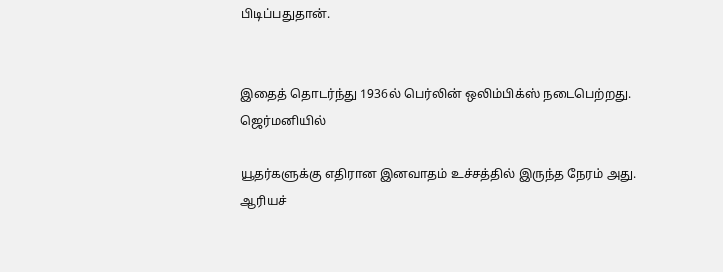பிடிப்பதுதான்.


இதைத் தொடர்ந்து 1936ல் பெர்லின் ஒலிம்பிக்ஸ் நடைபெற்றது. ஜெர்மனியில்

யூதர்களுக்கு எதிரான இனவாதம் உச்சத்தில் இருந்த நேரம் அது. ஆரியச்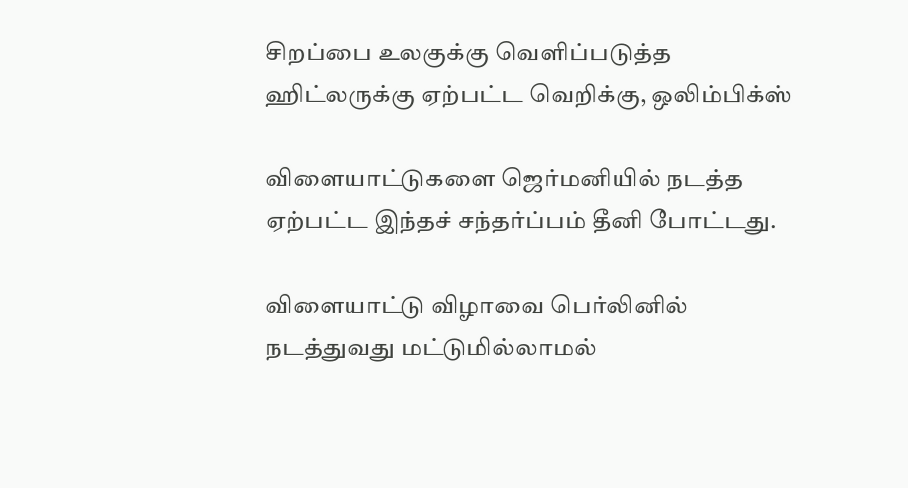சிறப்பை உலகுக்கு வெளிப்படுத்த ஹிட்லருக்கு ஏற்பட்ட வெறிக்கு, ஒலிம்பிக்ஸ்

விளையாட்டுகளை ஜெர்மனியில் நடத்த ஏற்பட்ட இந்தச் சந்தர்ப்பம் தீனி போட்டது.

விளையாட்டு விழாவை பெர்லினில் நடத்துவது மட்டுமில்லாமல்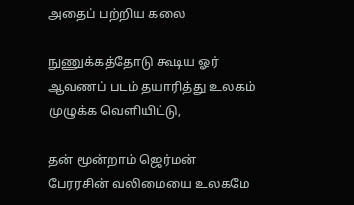அதைப் பற்றிய கலை

நுணுக்கத்தோடு கூடிய ஓர் ஆவணப் படம் தயாரித்து உலகம் முழுக்க வெளியிட்டு,

தன் மூன்றாம் ஜெர்மன் பேரரசின் வலிமையை உலகமே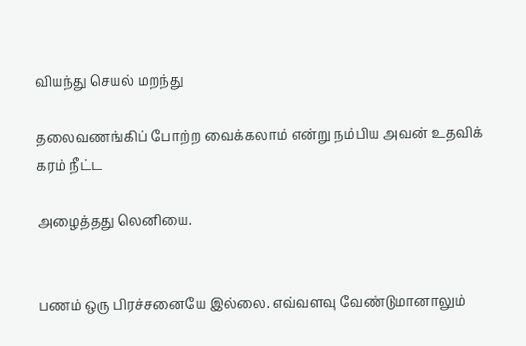வியந்து செயல் மறந்து

தலைவணங்கிப் போற்ற வைக்கலாம் என்று நம்பிய அவன் உதவிக் கரம் நீட்ட

அழைத்தது லெனியை.


பணம் ஒரு பிரச்சனையே இல்லை. எவ்வளவு வேண்டுமானாலும்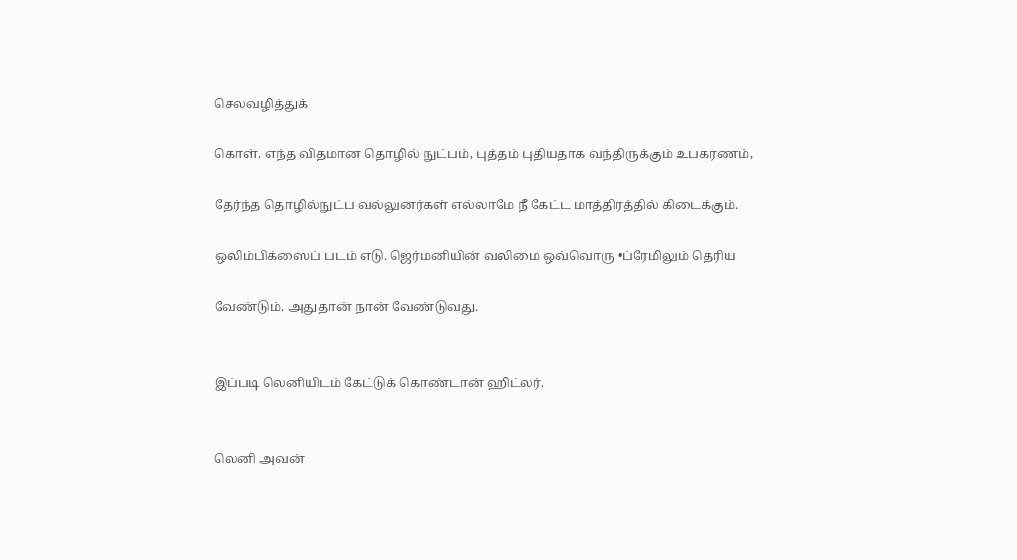செலவழித்துக்

கொள். எந்த விதமான தொழில் நுட்பம், புத்தம் புதியதாக வந்திருக்கும் உபகரணம்,

தேர்ந்த தொழில்நுட்ப வல்லுனர்கள் எல்லாமே நீ கேட்ட மாத்திரத்தில் கிடைக்கும்.

ஒலிம்பிக்ஸைப் படம் எடு. ஜெர்மனியின் வலிமை ஒவ்வொரு •ப்ரேமிலும் தெரிய

வேண்டும். அதுதான் நான் வேண்டுவது.


இப்படி லெனியிடம் கேட்டுக் கொண்டான் ஹிட்லர்.


லெனி அவன்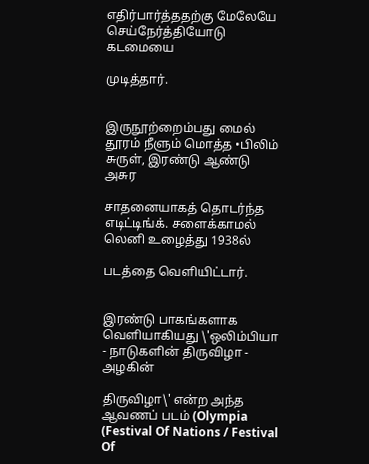எதிர்பார்த்ததற்கு மேலேயே செய்நேர்த்தியோடு கடமையை

முடித்தார்.


இருநூற்றைம்பது மைல் தூரம் நீளும் மொத்த •பிலிம் சுருள், இரண்டு ஆண்டு அசுர

சாதனையாகத் தொடர்ந்த எடிட்டிங்க். சளைக்காமல் லெனி உழைத்து 1938ல்

படத்தை வெளியிட்டார்.


இரண்டு பாகங்களாக வெளியாகியது \'ஒலிம்பியா - நாடுகளின் திருவிழா - அழகின்

திருவிழா\' என்ற அந்த ஆவணப் படம் (Olympia (Festival Of Nations / Festival Of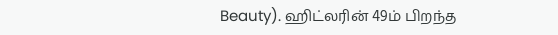Beauty). ஹிட்லரின் 49ம் பிறந்த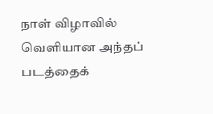நாள் விழாவில் வெளியான அந்தப் படத்தைக்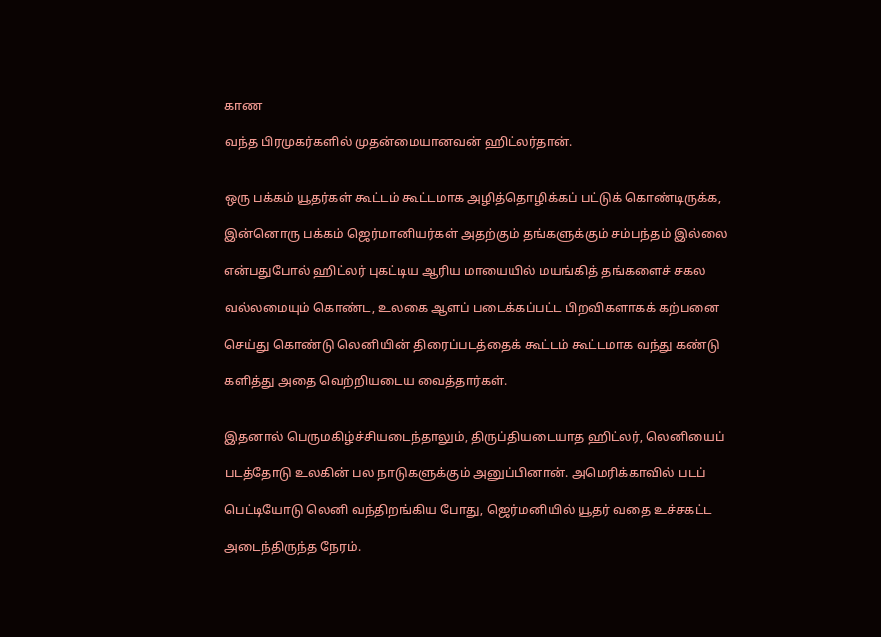காண

வந்த பிரமுகர்களில் முதன்மையானவன் ஹிட்லர்தான்.


ஒரு பக்கம் யூதர்கள் கூட்டம் கூட்டமாக அழித்தொழிக்கப் பட்டுக் கொண்டிருக்க,

இன்னொரு பக்கம் ஜெர்மானியர்கள் அதற்கும் தங்களுக்கும் சம்பந்தம் இல்லை

என்பதுபோல் ஹிட்லர் புகட்டிய ஆரிய மாயையில் மயங்கித் தங்களைச் சகல

வல்லமையும் கொண்ட, உலகை ஆளப் படைக்கப்பட்ட பிறவிகளாகக் கற்பனை

செய்து கொண்டு லெனியின் திரைப்படத்தைக் கூட்டம் கூட்டமாக வந்து கண்டு

களித்து அதை வெற்றியடைய வைத்தார்கள்.


இதனால் பெருமகிழ்ச்சியடைந்தாலும், திருப்தியடையாத ஹிட்லர், லெனியைப்

படத்தோடு உலகின் பல நாடுகளுக்கும் அனுப்பினான். அமெரிக்காவில் படப்

பெட்டியோடு லெனி வந்திறங்கிய போது, ஜெர்மனியில் யூதர் வதை உச்சகட்ட

அடைந்திருந்த நேரம்.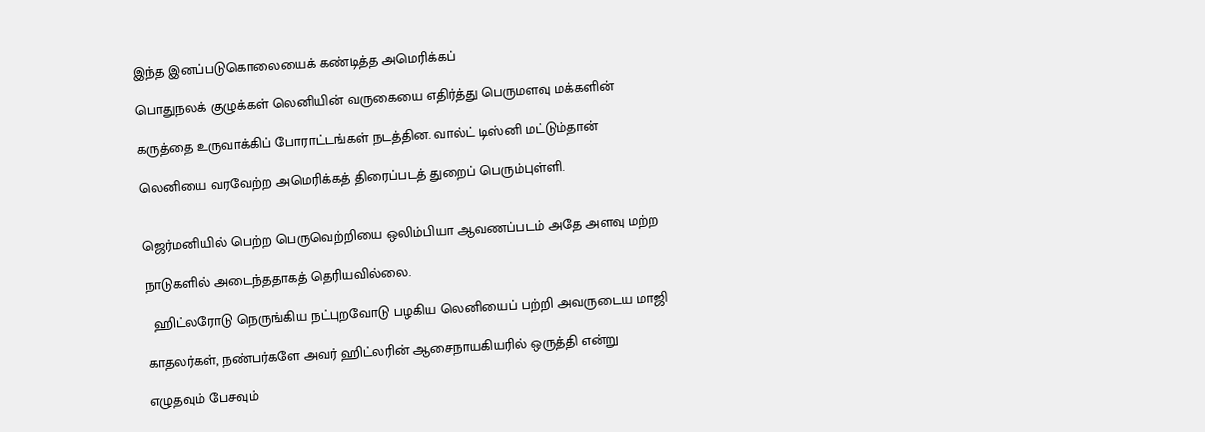இந்த இனப்படுகொலையைக் கண்டித்த அமெரிக்கப்

பொதுநலக் குழுக்கள் லெனியின் வருகையை எதிர்த்து பெருமளவு மக்களின்

கருத்தை உருவாக்கிப் போராட்டங்கள் நடத்தின. வால்ட் டிஸ்னி மட்டும்தான்

லெனியை வரவேற்ற அமெரிக்கத் திரைப்படத் துறைப் பெரும்புள்ளி.


ஜெர்மனியில் பெற்ற பெருவெற்றியை ஒலிம்பியா ஆவணப்படம் அதே அளவு மற்ற

நாடுகளில் அடைந்ததாகத் தெரியவில்லை.

  ஹிட்லரோடு நெருங்கிய நட்புறவோடு பழகிய லெனியைப் பற்றி அவருடைய மாஜி

காதலர்கள், நண்பர்களே அவர் ஹிட்லரின் ஆசைநாயகியரில் ஒருத்தி என்று

எழுதவும் பேசவும்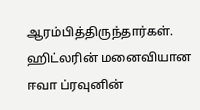ஆரம்பித்திருந்தார்கள். ஹிட்லரின் மனைவியான ஈவா ப்ரவுனின்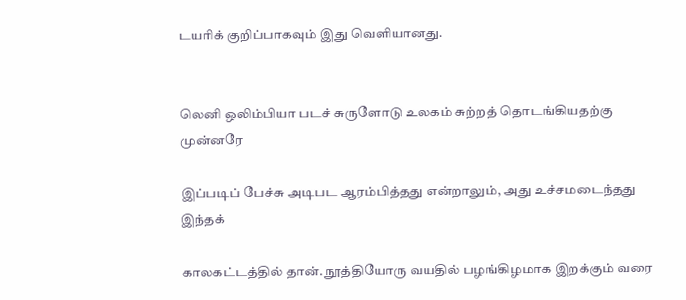டயரிக் குறிப்பாகவும் இது வெளியானது.


லெனி ஒலிம்பியா படச் சுருளோடு உலகம் சுற்றத் தொடங்கியதற்கு முன்னரே

இப்படிப் பேச்சு அடிபட ஆரம்பித்தது என்றாலும், அது உச்சமடைந்தது இந்தக்

காலகட்டத்தில் தான். நூத்தியோரு வயதில் பழங்கிழமாக இறக்கும் வரை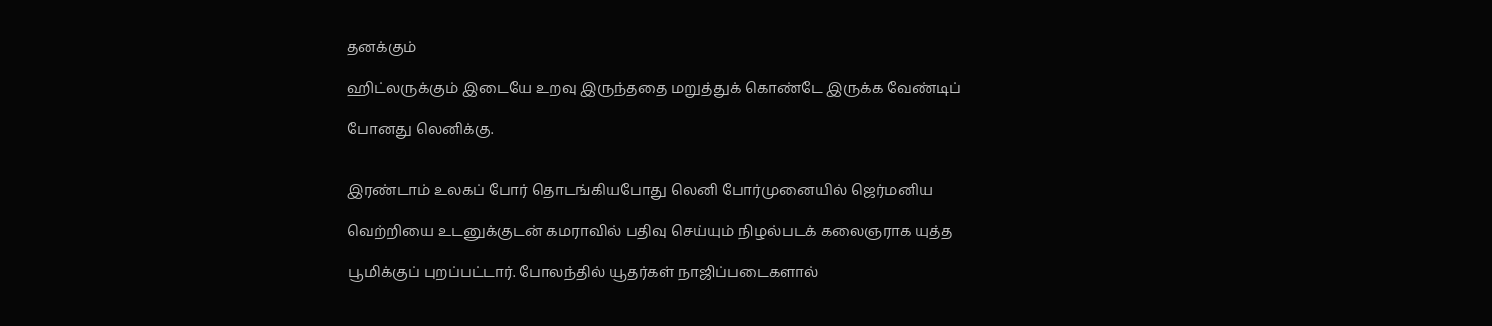தனக்கும்

ஹிட்லருக்கும் இடையே உறவு இருந்ததை மறுத்துக் கொண்டே இருக்க வேண்டிப்

போனது லெனிக்கு.


இரண்டாம் உலகப் போர் தொடங்கியபோது லெனி போர்முனையில் ஜெர்மனிய

வெற்றியை உடனுக்குடன் கமராவில் பதிவு செய்யும் நிழல்படக் கலைஞராக யுத்த

பூமிக்குப் புறப்பட்டார். போலந்தில் யூதர்கள் நாஜிப்படைகளால்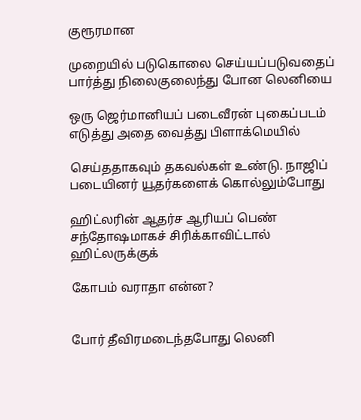குரூரமான

முறையில் படுகொலை செய்யப்படுவதைப் பார்த்து நிலைகுலைந்து போன லெனியை

ஒரு ஜெர்மானியப் படைவீரன் புகைப்படம் எடுத்து அதை வைத்து பிளாக்மெயில்

செய்ததாகவும் தகவல்கள் உண்டு. நாஜிப் படையினர் யூதர்களைக் கொல்லும்போது

ஹிட்லரின் ஆதர்ச ஆரியப் பெண் சந்தோஷமாகச் சிரிக்காவிட்டால் ஹிட்லருக்குக்

கோபம் வராதா என்ன?


போர் தீவிரமடைந்தபோது லெனி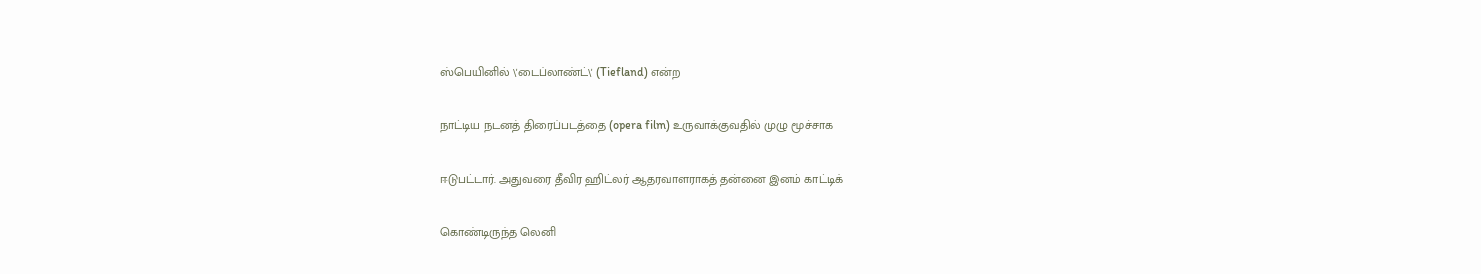ஸ்பெயினில் \'டைப்லாண்ட்\' (Tiefland) என்ற

நாட்டிய நடனத் திரைப்படத்தை (opera film) உருவாக்குவதில் முழு மூச்சாக

ஈடுபட்டார். அதுவரை தீவிர ஹிட்லர் ஆதரவாளராகத் தன்னை இனம் காட்டிக்

கொண்டிருந்த லெனி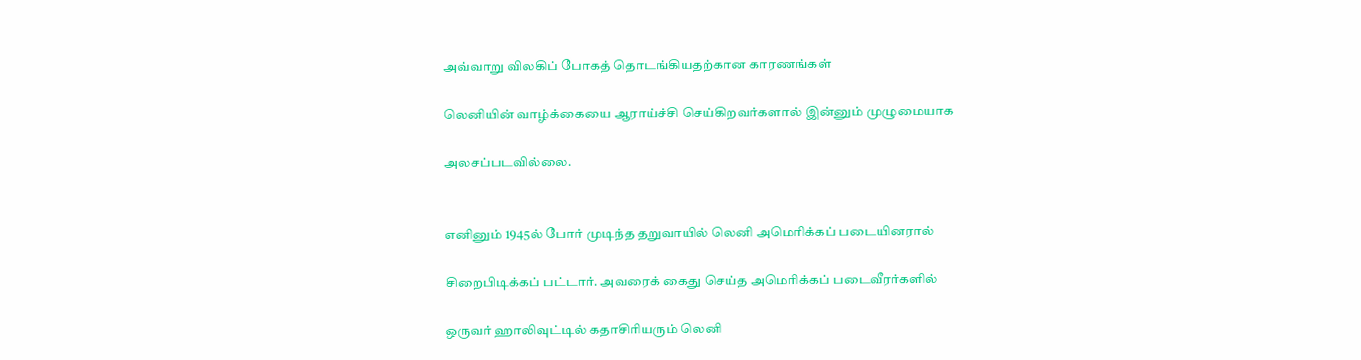அவ்வாறு விலகிப் போகத் தொடங்கியதற்கான காரணங்கள்

லெனியின் வாழ்க்கையை ஆராய்ச்சி செய்கிறவர்களால் இன்னும் முழுமையாக

அலசப்படவில்லை.


எனினும் 1945ல் போர் முடிந்த தறுவாயில் லெனி அமெரிக்கப் படையினரால்

சிறைபிடிக்கப் பட்டார். அவரைக் கைது செய்த அமெரிக்கப் படைவீரர்களில்

ஒருவர் ஹாலிவுட்டில் கதாசிரியரும் லெனி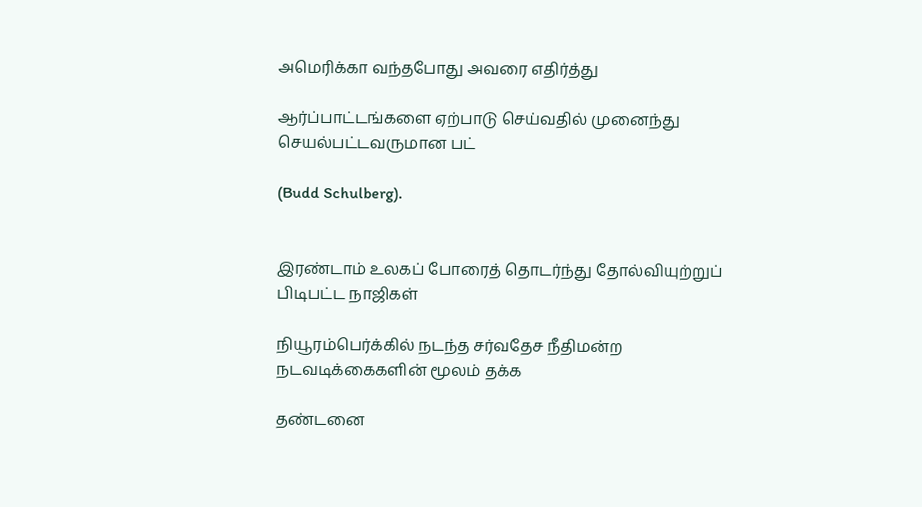அமெரிக்கா வந்தபோது அவரை எதிர்த்து

ஆர்ப்பாட்டங்களை ஏற்பாடு செய்வதில் முனைந்து செயல்பட்டவருமான பட்

(Budd Schulberg).


இரண்டாம் உலகப் போரைத் தொடர்ந்து தோல்வியுற்றுப் பிடிபட்ட நாஜிகள்

நியூரம்பெர்க்கில் நடந்த சர்வதேச நீதிமன்ற நடவடிக்கைகளின் மூலம் தக்க

தண்டனை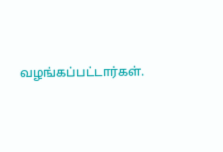வழங்கப்பட்டார்கள்.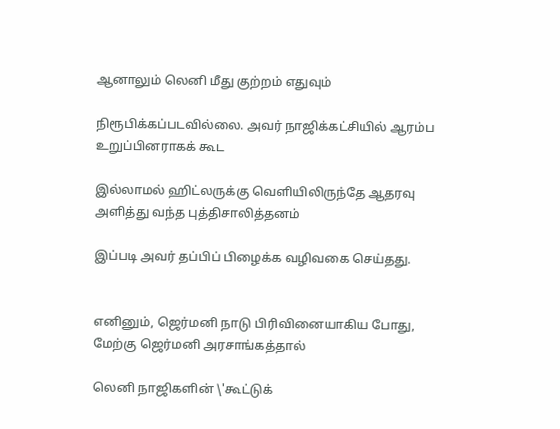ஆனாலும் லெனி மீது குற்றம் எதுவும்

நிரூபிக்கப்படவில்லை. அவர் நாஜிக்கட்சியில் ஆரம்ப உறுப்பினராகக் கூட

இல்லாமல் ஹிட்லருக்கு வெளியிலிருந்தே ஆதரவு அளித்து வந்த புத்திசாலித்தனம்

இப்படி அவர் தப்பிப் பிழைக்க வழிவகை செய்தது.


எனினும், ஜெர்மனி நாடு பிரிவினையாகிய போது, மேற்கு ஜெர்மனி அரசாங்கத்தால்

லெனி நாஜிகளின் \'கூட்டுக்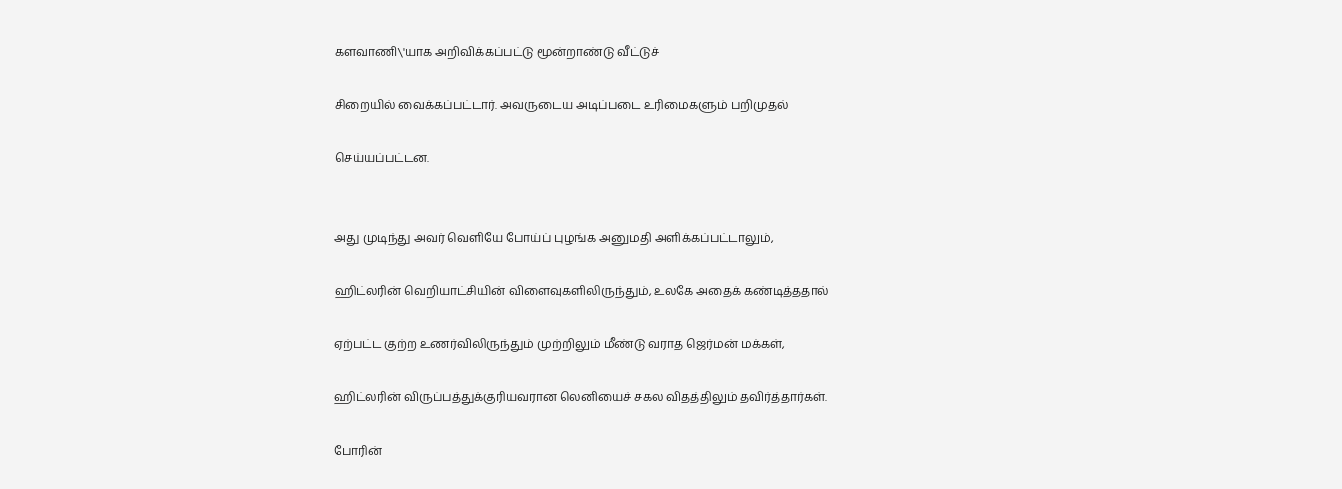களவாணி\'யாக அறிவிக்கப்பட்டு மூன்றாண்டு வீட்டுச்

சிறையில் வைக்கப்பட்டார். அவருடைய அடிப்படை உரிமைகளும் பறிமுதல்

செய்யப்பட்டன.


அது முடிந்து அவர் வெளியே போய்ப் புழங்க அனுமதி அளிக்கப்பட்டாலும்,

ஹிட்லரின் வெறியாட்சியின் விளைவுகளிலிருந்தும், உலகே அதைக் கண்டித்ததால்

ஏற்பட்ட குற்ற உணர்விலிருந்தும் முற்றிலும் மீண்டு வராத ஜெர்மன் மக்கள்,

ஹிட்லரின் விருப்பத்துக்குரியவரான லெனியைச் சகல விதத்திலும் தவிர்த்தார்கள்.

போரின்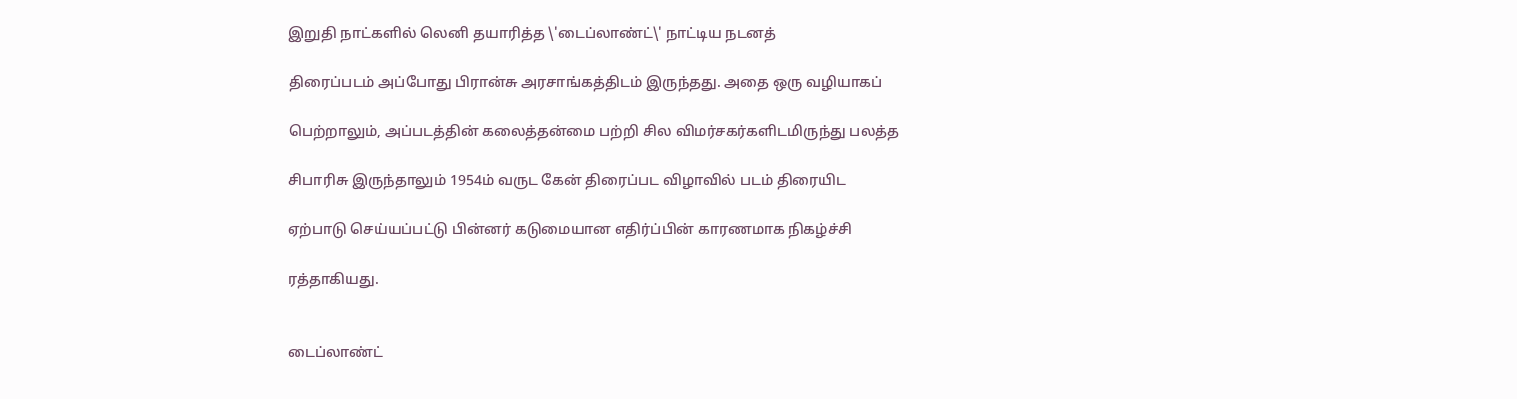இறுதி நாட்களில் லெனி தயாரித்த \'டைப்லாண்ட்\' நாட்டிய நடனத்

திரைப்படம் அப்போது பிரான்சு அரசாங்கத்திடம் இருந்தது. அதை ஒரு வழியாகப்

பெற்றாலும், அப்படத்தின் கலைத்தன்மை பற்றி சில விமர்சகர்களிடமிருந்து பலத்த

சிபாரிசு இருந்தாலும் 1954ம் வருட கேன் திரைப்பட விழாவில் படம் திரையிட

ஏற்பாடு செய்யப்பட்டு பின்னர் கடுமையான எதிர்ப்பின் காரணமாக நிகழ்ச்சி

ரத்தாகியது.


டைப்லாண்ட்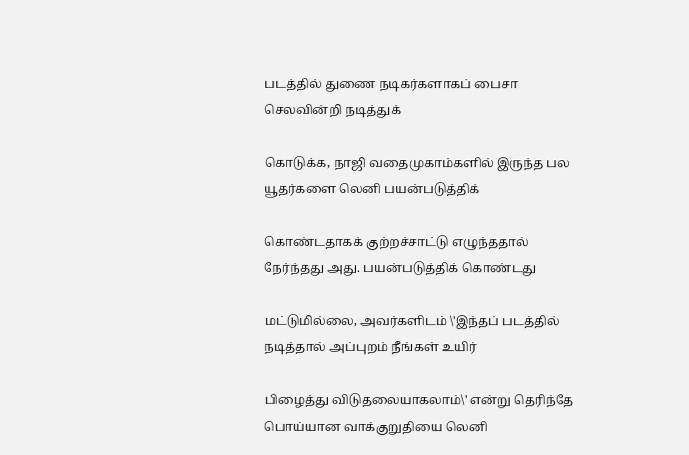படத்தில் துணை நடிகர்களாகப் பைசா செலவின்றி நடித்துக்

கொடுக்க, நாஜி வதைமுகாம்களில் இருந்த பல யூதர்களை லெனி பயன்படுத்திக்

கொண்டதாகக் குற்றச்சாட்டு எழுந்ததால் நேர்ந்தது அது. பயன்படுத்திக் கொண்டது

மட்டுமில்லை, அவர்களிடம் \'இந்தப் படத்தில் நடித்தால் அப்புறம் நீங்கள் உயிர்

பிழைத்து விடுதலையாகலாம்\' என்று தெரிந்தே பொய்யான வாக்குறுதியை லெனி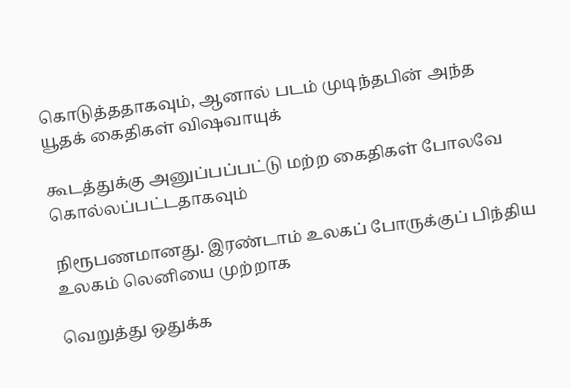கொடுத்ததாகவும், ஆனால் படம் முடிந்தபின் அந்த யூதக் கைதிகள் விஷவாயுக்

கூடத்துக்கு அனுப்பப்பட்டு மற்ற கைதிகள் போலவே கொல்லப்பட்டதாகவும்

நிரூபணமானது. இரண்டாம் உலகப் போருக்குப் பிந்திய உலகம் லெனியை முற்றாக

வெறுத்து ஒதுக்க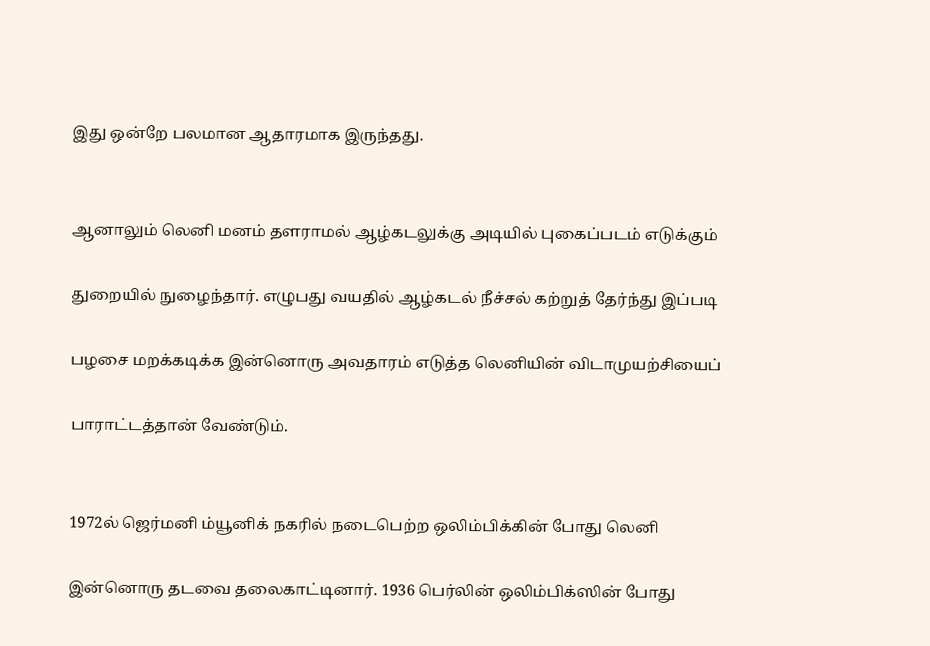இது ஒன்றே பலமான ஆதாரமாக இருந்தது.


ஆனாலும் லெனி மனம் தளராமல் ஆழ்கடலுக்கு அடியில் புகைப்படம் எடுக்கும்

துறையில் நுழைந்தார். எழுபது வயதில் ஆழ்கடல் நீச்சல் கற்றுத் தேர்ந்து இப்படி

பழசை மறக்கடிக்க இன்னொரு அவதாரம் எடுத்த லெனியின் விடாமுயற்சியைப்

பாராட்டத்தான் வேண்டும்.


1972ல் ஜெர்மனி ம்யூனிக் நகரில் நடைபெற்ற ஒலிம்பிக்கின் போது லெனி

இன்னொரு தடவை தலைகாட்டினார். 1936 பெர்லின் ஒலிம்பிக்ஸின் போது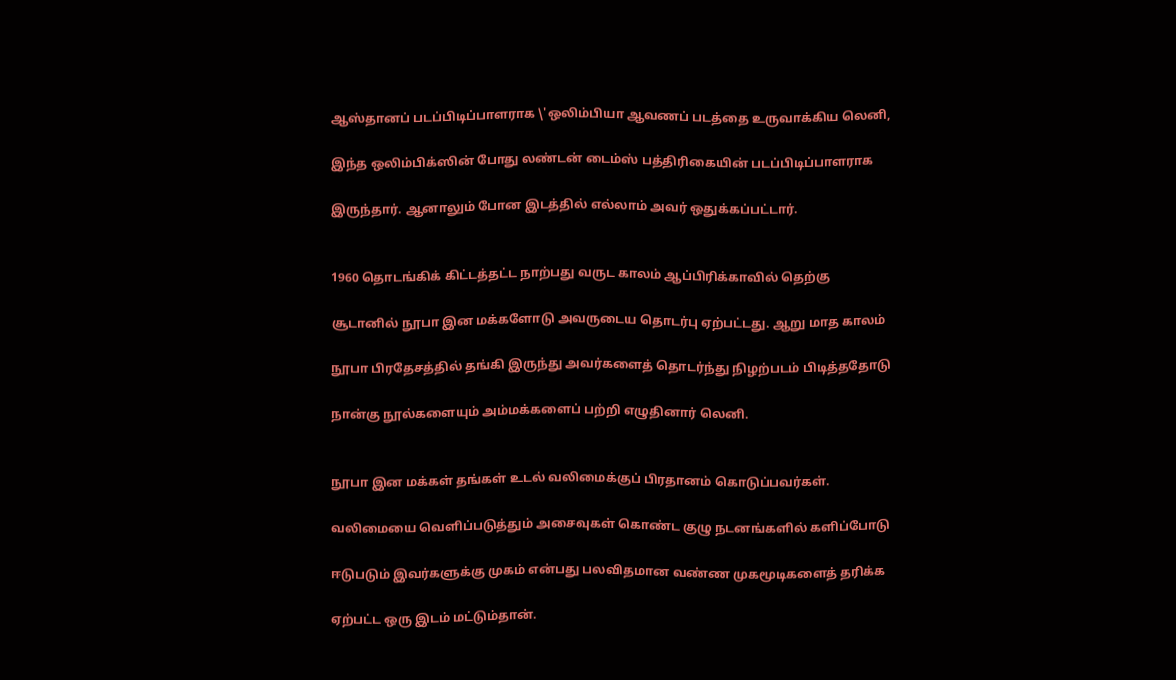ஆஸ்தானப் படப்பிடிப்பாளராக \'ஒலிம்பியா ஆவணப் படத்தை உருவாக்கிய லெனி,

இந்த ஒலிம்பிக்ஸின் போது லண்டன் டைம்ஸ் பத்திரிகையின் படப்பிடிப்பாளராக

இருந்தார். ஆனாலும் போன இடத்தில் எல்லாம் அவர் ஒதுக்கப்பட்டார்.


1960 தொடங்கிக் கிட்டத்தட்ட நாற்பது வருட காலம் ஆப்பிரிக்காவில் தெற்கு

சூடானில் நூபா இன மக்களோடு அவருடைய தொடர்பு ஏற்பட்டது. ஆறு மாத காலம்

நூபா பிரதேசத்தில் தங்கி இருந்து அவர்களைத் தொடர்ந்து நிழற்படம் பிடித்ததோடு

நான்கு நூல்களையும் அம்மக்களைப் பற்றி எழுதினார் லெனி.


நூபா இன மக்கள் தங்கள் உடல் வலிமைக்குப் பிரதானம் கொடுப்பவர்கள்.

வலிமையை வெளிப்படுத்தும் அசைவுகள் கொண்ட குழு நடனங்களில் களிப்போடு

ஈடுபடும் இவர்களுக்கு முகம் என்பது பலவிதமான வண்ண முகமூடிகளைத் தரிக்க

ஏற்பட்ட ஒரு இடம் மட்டும்தான்.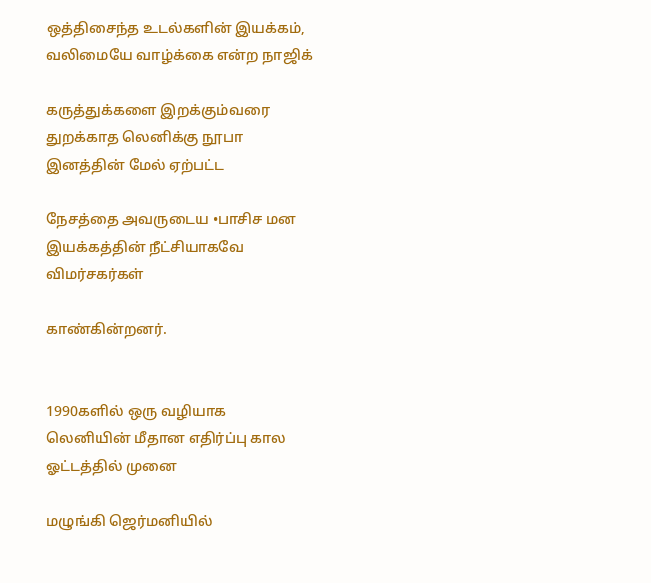ஒத்திசைந்த உடல்களின் இயக்கம், வலிமையே வாழ்க்கை என்ற நாஜிக்

கருத்துக்களை இறக்கும்வரை துறக்காத லெனிக்கு நூபா இனத்தின் மேல் ஏற்பட்ட

நேசத்தை அவருடைய •பாசிச மன இயக்கத்தின் நீட்சியாகவே விமர்சகர்கள்

காண்கின்றனர்.


1990களில் ஒரு வழியாக லெனியின் மீதான எதிர்ப்பு கால ஓட்டத்தில் முனை

மழுங்கி ஜெர்மனியில்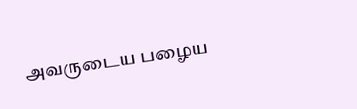அவருடைய பழைய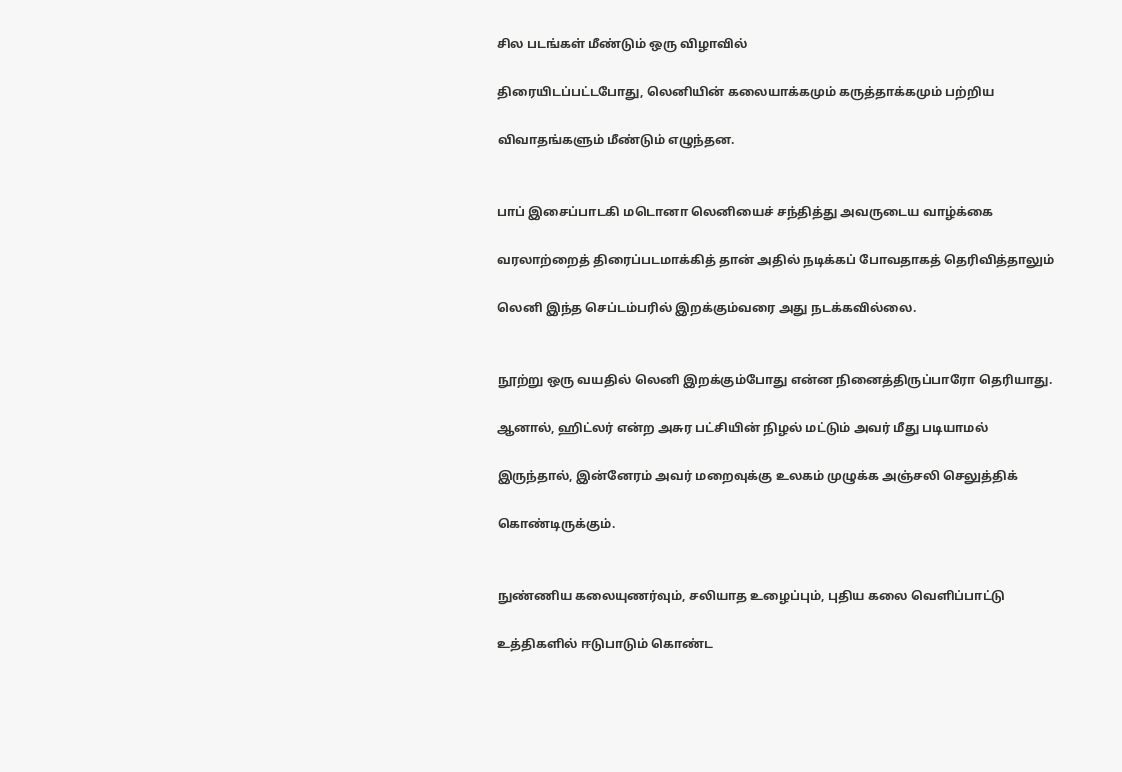சில படங்கள் மீண்டும் ஒரு விழாவில்

திரையிடப்பட்டபோது, லெனியின் கலையாக்கமும் கருத்தாக்கமும் பற்றிய

விவாதங்களும் மீண்டும் எழுந்தன.


பாப் இசைப்பாடகி மடொனா லெனியைச் சந்தித்து அவருடைய வாழ்க்கை

வரலாற்றைத் திரைப்படமாக்கித் தான் அதில் நடிக்கப் போவதாகத் தெரிவித்தாலும்

லெனி இந்த செப்டம்பரில் இறக்கும்வரை அது நடக்கவில்லை.


நூற்று ஒரு வயதில் லெனி இறக்கும்போது என்ன நினைத்திருப்பாரோ தெரியாது.

ஆனால், ஹிட்லர் என்ற அசுர பட்சியின் நிழல் மட்டும் அவர் மீது படியாமல்

இருந்தால், இன்னேரம் அவர் மறைவுக்கு உலகம் முழுக்க அஞ்சலி செலுத்திக்

கொண்டிருக்கும்.


நுண்ணிய கலையுணர்வும், சலியாத உழைப்பும், புதிய கலை வெளிப்பாட்டு

உத்திகளில் ஈடுபாடும் கொண்ட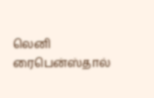லெனி ரைபென்ஸ்தால்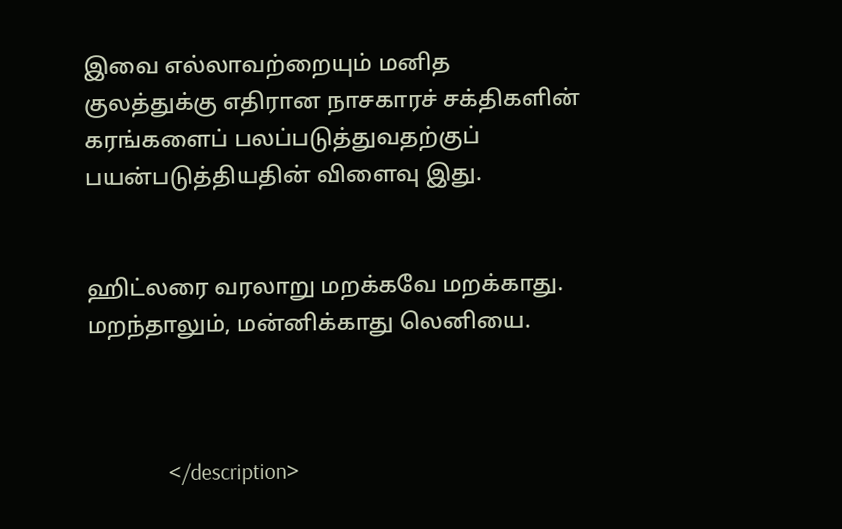இவை எல்லாவற்றையும் மனித குலத்துக்கு எதிரான நாசகாரச் சக்திகளின் கரங்களைப் பலப்படுத்துவதற்குப் பயன்படுத்தியதின் விளைவு இது.


ஹிட்லரை வரலாறு மறக்கவே மறக்காது. மறந்தாலும், மன்னிக்காது லெனியை.



                </description>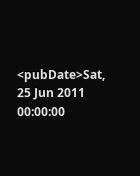<pubDate>Sat, 25 Jun 2011 00:00:00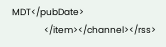MDT</pubDate>
                </item></channel></rss>